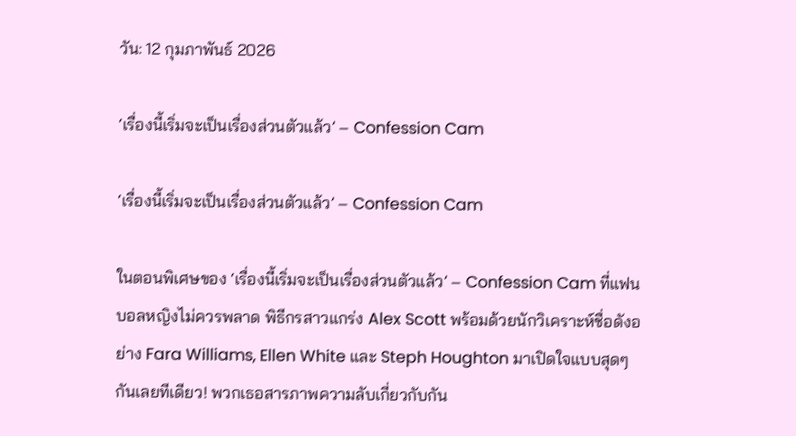วัน: 12 กุมภาพันธ์ 2026

‘เรื่องนี้เริ่มจะเป็นเรื่องส่วนตัวแล้ว’ – Confession Cam

‘เรื่องนี้เริ่มจะเป็นเรื่องส่วนตัวแล้ว’ – Confession Cam

ในตอนพิเศษของ ‘เรื่องนี้เริ่มจะเป็นเรื่องส่วนตัวแล้ว’ – Confession Cam ที่แฟนบอลหญิงไม่ควรพลาด พิธีกรสาวแกร่ง Alex Scott พร้อมด้วยนักวิเคราะห์ชื่อดังอย่าง Fara Williams, Ellen White และ Steph Houghton มาเปิดใจแบบสุดๆ กันเลยทีเดียว! พวกเธอสารภาพความลับเกี่ยวกับกัน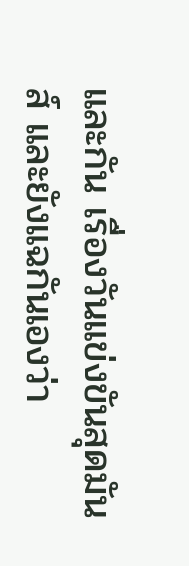และกัน เรื่องวันแข่งขันสุดมันส์ และยังแฉกันเองว่า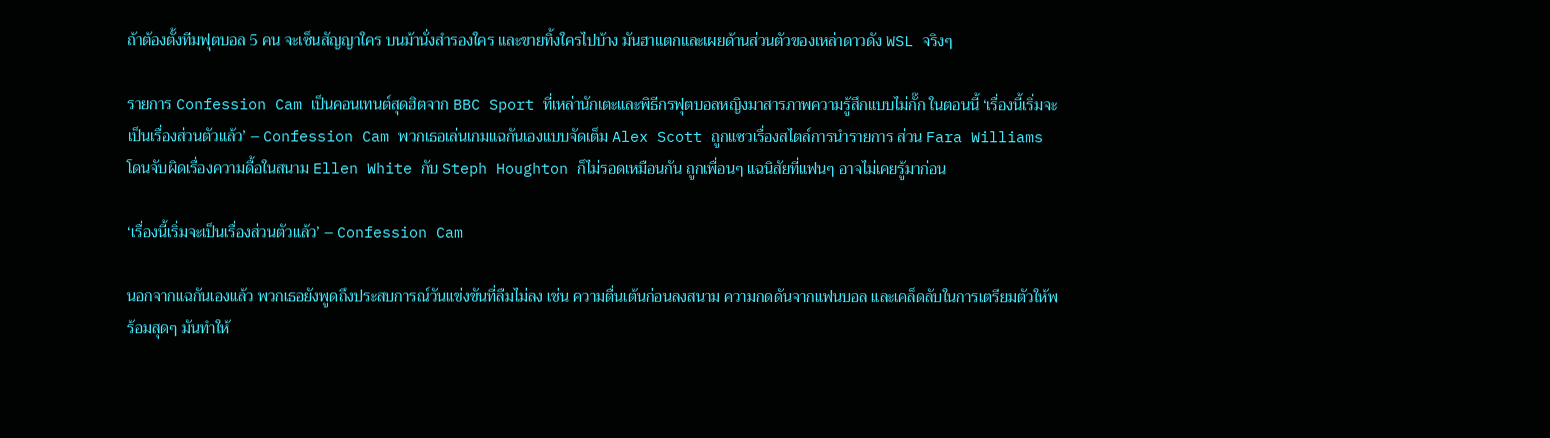ถ้าต้องตั้งทีมฟุตบอล 5 คน จะเซ็นสัญญาใคร บนม้านั่งสำรองใคร และขายทิ้งใครไปบ้าง มันฮาแตกและเผยด้านส่วนตัวของเหล่าดาวดัง WSL จริงๆ

รายการ Confession Cam เป็นคอนเทนต์สุดฮิตจาก BBC Sport ที่เหล่านักเตะและพิธีกรฟุตบอลหญิงมาสารภาพความรู้สึกแบบไม่กั๊ก ในตอนนี้ ‘เรื่องนี้เริ่มจะเป็นเรื่องส่วนตัวแล้ว’ – Confession Cam พวกเธอเล่นเกมแฉกันเองแบบจัดเต็ม Alex Scott ถูกแซวเรื่องสไตล์การนำรายการ ส่วน Fara Williams โดนจับผิดเรื่องความดื้อในสนาม Ellen White กับ Steph Houghton ก็ไม่รอดเหมือนกัน ถูกเพื่อนๆ แฉนิสัยที่แฟนๆ อาจไม่เคยรู้มาก่อน

‘เรื่องนี้เริ่มจะเป็นเรื่องส่วนตัวแล้ว’ – Confession Cam

นอกจากแฉกันเองแล้ว พวกเธอยังพูดถึงประสบการณ์วันแข่งขันที่ลืมไม่ลง เช่น ความตื่นเต้นก่อนลงสนาม ความกดดันจากแฟนบอล และเคล็ดลับในการเตรียมตัวให้พร้อมสุดๆ มันทำให้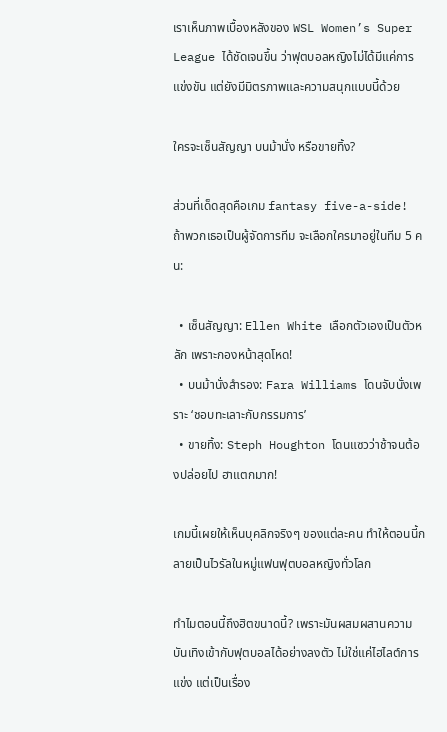เราเห็นภาพเบื้องหลังของ WSL Women’s Super League ได้ชัดเจนขึ้น ว่าฟุตบอลหญิงไม่ได้มีแค่การแข่งขัน แต่ยังมีมิตรภาพและความสนุกแบบนี้ด้วย

ใครจะเซ็นสัญญา บนม้านั่ง หรือขายทิ้ง?

ส่วนที่เด็ดสุดคือเกม fantasy five-a-side! ถ้าพวกเธอเป็นผู้จัดการทีม จะเลือกใครมาอยู่ในทีม 5 คน:

  • เซ็นสัญญา: Ellen White เลือกตัวเองเป็นตัวหลัก เพราะกองหน้าสุดโหด!
  • บนม้านั่งสำรอง: Fara Williams โดนจับนั่งเพราะ ‘ชอบทะเลาะกับกรรมการ’
  • ขายทิ้ง: Steph Houghton โดนแซวว่าช้าจนต้องปล่อยไป ฮาแตกมาก!

เกมนี้เผยให้เห็นบุคลิกจริงๆ ของแต่ละคน ทำให้ตอนนี้กลายเป็นไวรัลในหมู่แฟนฟุตบอลหญิงทั่วโลก

ทำไมตอนนี้ถึงฮิตขนาดนี้? เพราะมันผสมผสานความบันเทิงเข้ากับฟุตบอลได้อย่างลงตัว ไม่ใช่แค่ไฮไลต์การแข่ง แต่เป็นเรื่อง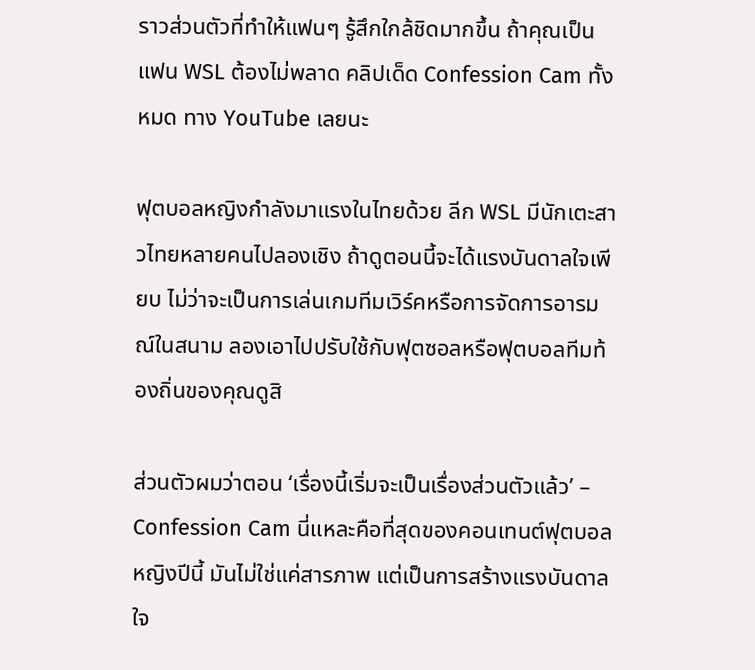ราวส่วนตัวที่ทำให้แฟนๆ รู้สึกใกล้ชิดมากขึ้น ถ้าคุณเป็นแฟน WSL ต้องไม่พลาด คลิปเด็ด Confession Cam ทั้งหมด ทาง YouTube เลยนะ

ฟุตบอลหญิงกำลังมาแรงในไทยด้วย ลีก WSL มีนักเตะสาวไทยหลายคนไปลองเชิง ถ้าดูตอนนี้จะได้แรงบันดาลใจเพียบ ไม่ว่าจะเป็นการเล่นเกมทีมเวิร์คหรือการจัดการอารมณ์ในสนาม ลองเอาไปปรับใช้กับฟุตซอลหรือฟุตบอลทีมท้องถิ่นของคุณดูสิ

ส่วนตัวผมว่าตอน ‘เรื่องนี้เริ่มจะเป็นเรื่องส่วนตัวแล้ว’ – Confession Cam นี่แหละคือที่สุดของคอนเทนต์ฟุตบอลหญิงปีนี้ มันไม่ใช่แค่สารภาพ แต่เป็นการสร้างแรงบันดาลใจ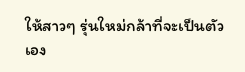ให้สาวๆ รุ่นใหม่กล้าที่จะเป็นตัวเอง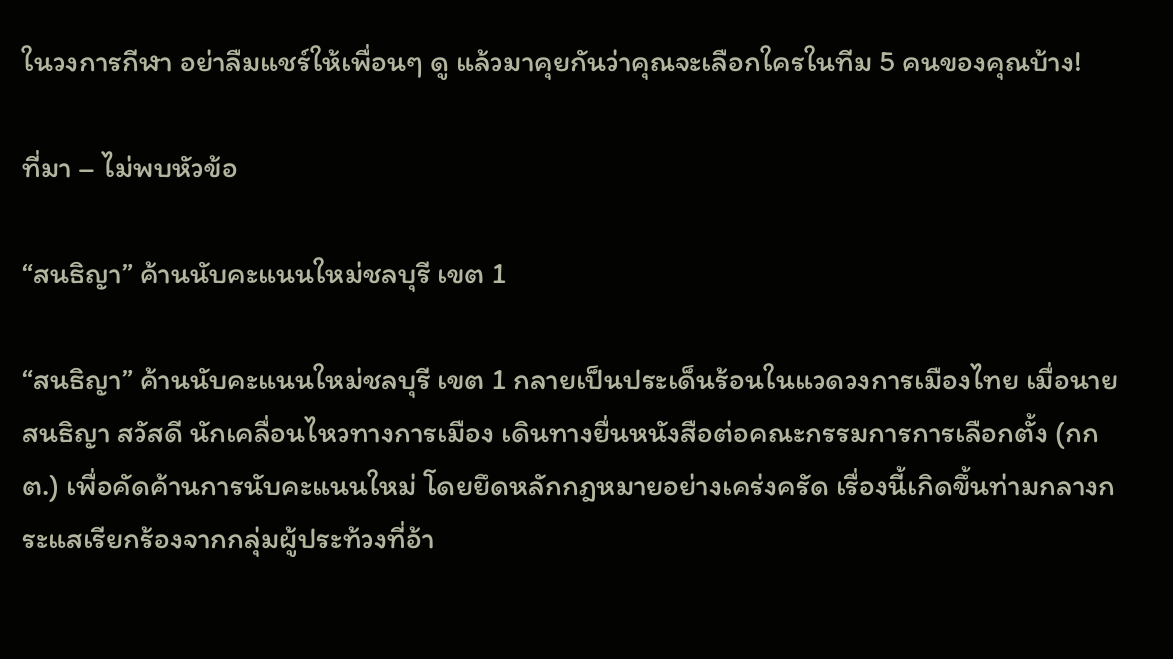ในวงการกีฬา อย่าลืมแชร์ให้เพื่อนๆ ดู แล้วมาคุยกันว่าคุณจะเลือกใครในทีม 5 คนของคุณบ้าง!

ที่มา – ไม่พบหัวข้อ

“สนธิญา” ค้านนับคะแนนใหม่ชลบุรี เขต 1

“สนธิญา” ค้านนับคะแนนใหม่ชลบุรี เขต 1 กลายเป็นประเด็นร้อนในแวดวงการเมืองไทย เมื่อนายสนธิญา สวัสดี นักเคลื่อนไหวทางการเมือง เดินทางยื่นหนังสือต่อคณะกรรมการการเลือกตั้ง (กกต.) เพื่อคัดค้านการนับคะแนนใหม่ โดยยึดหลักกฎหมายอย่างเคร่งครัด เรื่องนี้เกิดขึ้นท่ามกลางกระแสเรียกร้องจากกลุ่มผู้ประท้วงที่อ้า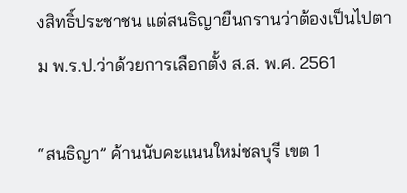งสิทธิ์ประชาชน แต่สนธิญายืนกรานว่าต้องเป็นไปตาม พ.ร.ป.ว่าด้วยการเลือกตั้ง ส.ส. พ.ศ. 2561

“สนธิญา” ค้านนับคะแนนใหม่ชลบุรี เขต 1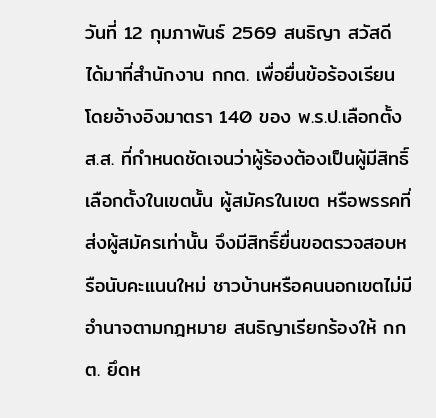วันที่ 12 กุมภาพันธ์ 2569 สนธิญา สวัสดี ได้มาที่สำนักงาน กกต. เพื่อยื่นข้อร้องเรียน โดยอ้างอิงมาตรา 140 ของ พ.ร.ป.เลือกตั้ง ส.ส. ที่กำหนดชัดเจนว่าผู้ร้องต้องเป็นผู้มีสิทธิ์เลือกตั้งในเขตนั้น ผู้สมัครในเขต หรือพรรคที่ส่งผู้สมัครเท่านั้น จึงมีสิทธิ์ยื่นขอตรวจสอบหรือนับคะแนนใหม่ ชาวบ้านหรือคนนอกเขตไม่มีอำนาจตามกฎหมาย สนธิญาเรียกร้องให้ กกต. ยึดห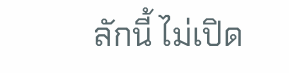ลักนี้ ไม่เปิด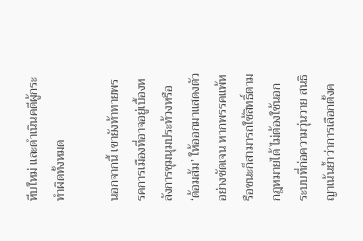หีบใหม่ และดำเนินคดีผู้กระทำผิดทั้งหมด

นอกจากนี้ เขายังท้าทายพรรคการเมืองที่อาจอยู่เบื้องหลังการชุมนุมประท้วงหรือ ‘ด้อมส้ม’ ให้ออกมาแสดงตัวอย่างชัดเจน หากพรรคแพ้หรือชนะก็สามารถใช้สิทธิ์ตามกฎหมายได้ ไม่ต้องใช้นอกระบบที่ก่อความวุ่นวาย สนธิญาเน้นย้ำว่าการเลือกตั้งค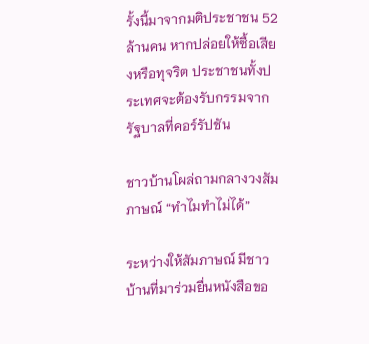รั้งนี้มาจากมติประชาชน 52 ล้านคน หากปล่อยให้ซื้อเสียงหรือทุจริต ประชาชนทั้งประเทศจะต้องรับกรรมจากรัฐบาลที่คอร์รัปชัน

ชาวบ้านโผล่ถามกลางวงสัมภาษณ์ “ทำไมทำไม่ได้”

ระหว่างให้สัมภาษณ์ มีชาวบ้านที่มาร่วมยื่นหนังสือขอ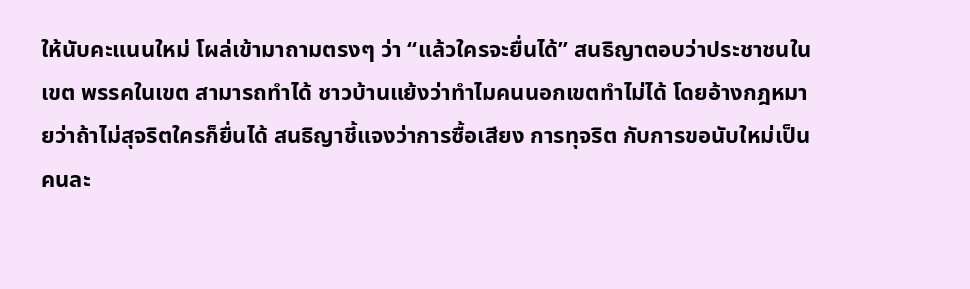ให้นับคะแนนใหม่ โผล่เข้ามาถามตรงๆ ว่า “แล้วใครจะยื่นได้” สนธิญาตอบว่าประชาชนในเขต พรรคในเขต สามารถทำได้ ชาวบ้านแย้งว่าทำไมคนนอกเขตทำไม่ได้ โดยอ้างกฎหมายว่าถ้าไม่สุจริตใครก็ยื่นได้ สนธิญาชี้แจงว่าการซื้อเสียง การทุจริต กับการขอนับใหม่เป็นคนละ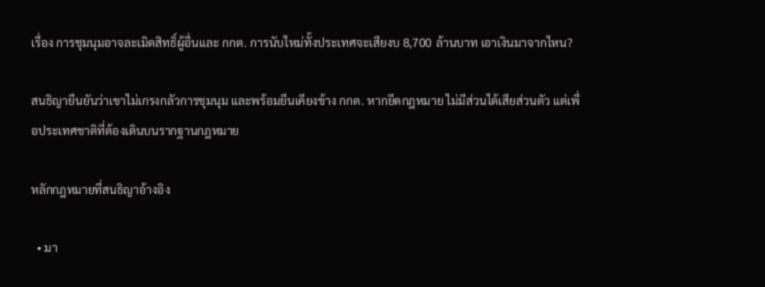เรื่อง การชุมนุมอาจละเมิดสิทธิ์ผู้อื่นและ กกต. การนับใหม่ทั้งประเทศจะเสียงบ 8,700 ล้านบาท เอาเงินมาจากไหน?

สนธิญายืนยันว่าเขาไม่เกรงกลัวการชุมนุม และพร้อมยืนเคียงข้าง กกต. หากยึดกฎหมาย ไม่มีส่วนได้เสียส่วนตัว แต่เพื่อประเทศชาติที่ต้องเดินบนรากฐานกฎหมาย

หลักกฎหมายที่สนธิญาอ้างอิง

  • มา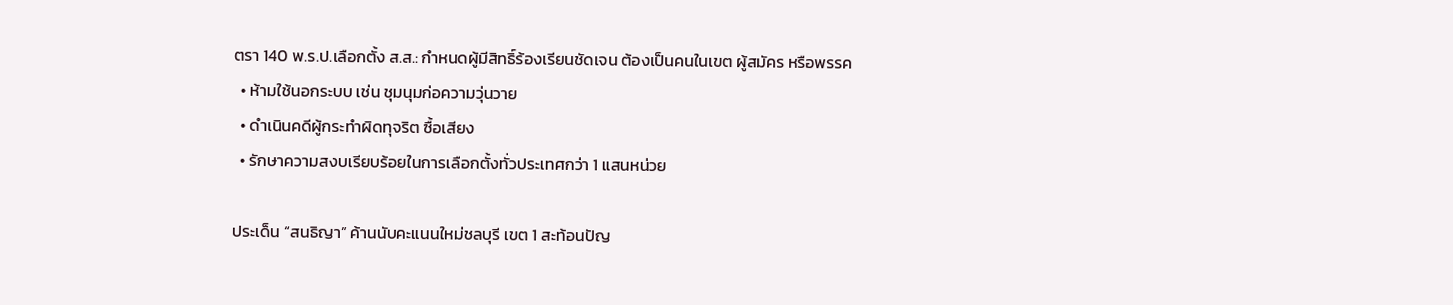ตรา 140 พ.ร.ป.เลือกตั้ง ส.ส.: กำหนดผู้มีสิทธิ์ร้องเรียนชัดเจน ต้องเป็นคนในเขต ผู้สมัคร หรือพรรค
  • ห้ามใช้นอกระบบ เช่น ชุมนุมก่อความวุ่นวาย
  • ดำเนินคดีผู้กระทำผิดทุจริต ซื้อเสียง
  • รักษาความสงบเรียบร้อยในการเลือกตั้งทั่วประเทศกว่า 1 แสนหน่วย

ประเด็น “สนธิญา” ค้านนับคะแนนใหม่ชลบุรี เขต 1 สะท้อนปัญ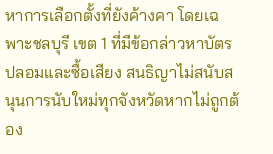หาการเลือกตั้งที่ยังค้างคา โดยเฉพาะชลบุรี เขต 1 ที่มีข้อกล่าวหาบัตรปลอมและซื้อเสียง สนธิญาไม่สนับสนุนการนับใหม่ทุกจังหวัดหากไม่ถูกต้อง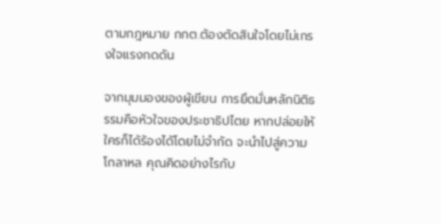ตามกฎหมาย กกต.ต้องตัดสินใจโดยไม่เกรงใจแรงกดดัน

จากมุมมองของผู้เขียน การยึดมั่นหลักนิติธรรมคือหัวใจของประชาธิปไตย หากปล่อยให้ใครก็ได้ร้องได้โดยไม่จำกัด จะนำไปสู่ความโกลาหล คุณคิดอย่างไรกับ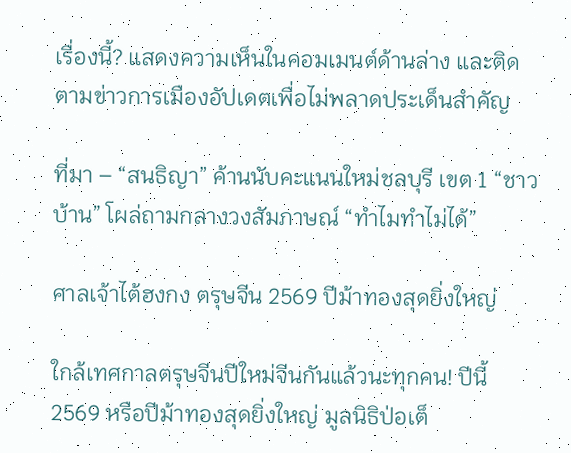เรื่องนี้? แสดงความเห็นในคอมเมนต์ด้านล่าง และติดตามข่าวการเมืองอัปเดตเพื่อไม่พลาดประเด็นสำคัญ

ที่มา – “สนธิญา” ค้านนับคะแนนใหม่ชลบุรี เขต 1 “ชาวบ้าน” โผล่ถามกลางวงสัมภาษณ์ “ทำไมทำไม่ได้”

ศาลเจ้าไต้ฮงกง ตรุษจีน 2569 ปีม้าทองสุดยิ่งใหญ่

ใกล้เทศกาลตรุษจีนปีใหม่จีนกันแล้วนะทุกคน! ปีนี้ 2569 หรือปีม้าทองสุดยิ่งใหญ่ มูลนิธิป่อเต็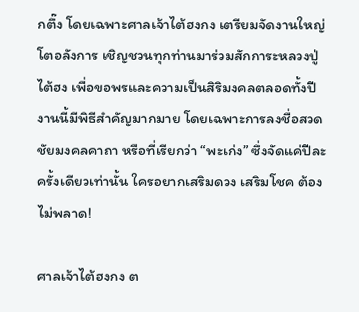กตึ๊ง โดยเฉพาะศาลเจ้าไต้ฮงกง เตรียมจัดงานใหญ่โตอลังการ เชิญชวนทุกท่านมาร่วมสักการะหลวงปู่ไต้ฮง เพื่อขอพรและความเป็นสิริมงคลตลอดทั้งปี งานนี้มีพิธีสำคัญมากมาย โดยเฉพาะการลงชื่อสวดชัยมงคลคาถา หรือที่เรียกว่า “พะเก่ง” ซึ่งจัดแค่ปีละครั้งเดียวเท่านั้น ใครอยากเสริมดวง เสริมโชค ต้องไม่พลาด!

ศาลเจ้าไต้ฮงกง ต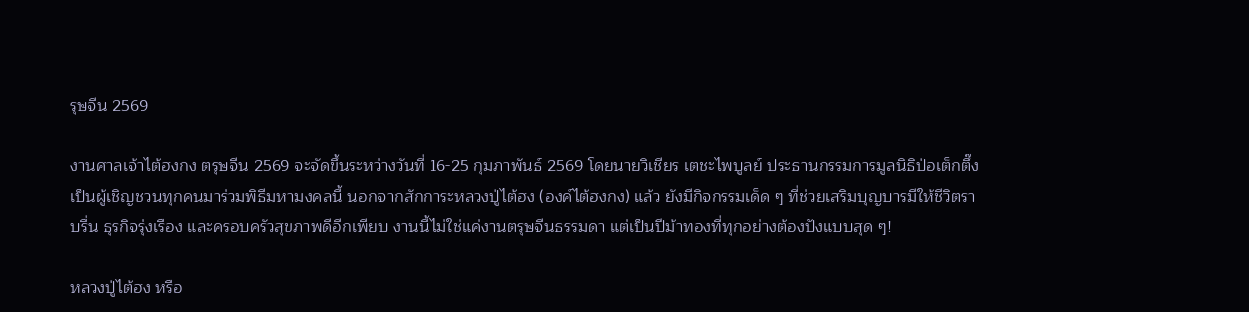รุษจีน 2569

งานศาลเจ้าไต้ฮงกง ตรุษจีน 2569 จะจัดขึ้นระหว่างวันที่ 16-25 กุมภาพันธ์ 2569 โดยนายวิเชียร เตชะไพบูลย์ ประธานกรรมการมูลนิธิป่อเต็กตึ๊ง เป็นผู้เชิญชวนทุกคนมาร่วมพิธีมหามงคลนี้ นอกจากสักการะหลวงปู่ไต้ฮง (องค์ไต้ฮงกง) แล้ว ยังมีกิจกรรมเด็ด ๆ ที่ช่วยเสริมบุญบารมีให้ชีวิตราบรื่น ธุรกิจรุ่งเรือง และครอบครัวสุขภาพดีอีกเพียบ งานนี้ไม่ใช่แค่งานตรุษจีนธรรมดา แต่เป็นปีม้าทองที่ทุกอย่างต้องปังแบบสุด ๆ!

หลวงปู่ไต้ฮง หรือ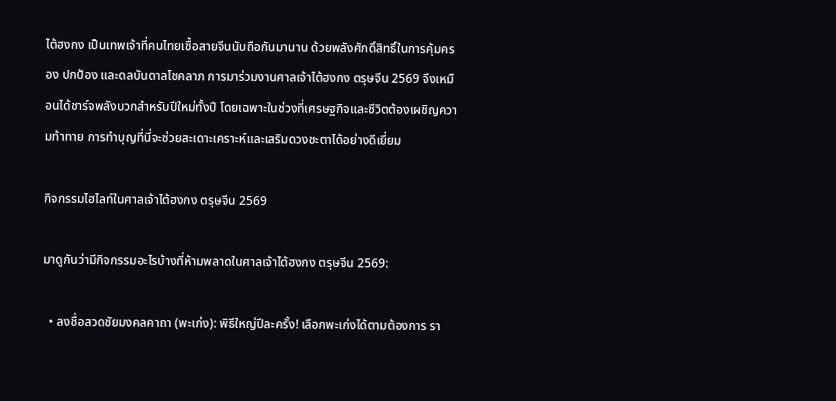ไต้ฮงกง เป็นเทพเจ้าที่คนไทยเชื้อสายจีนนับถือกันมานาน ด้วยพลังศักดิ์สิทธิ์ในการคุ้มครอง ปกป้อง และดลบันดาลโชคลาภ การมาร่วมงานศาลเจ้าไต้ฮงกง ตรุษจีน 2569 จึงเหมือนได้ชาร์จพลังบวกสำหรับปีใหม่ทั้งปี โดยเฉพาะในช่วงที่เศรษฐกิจและชีวิตต้องเผชิญความท้าทาย การทำบุญที่นี่จะช่วยสะเดาะเคราะห์และเสริมดวงชะตาได้อย่างดีเยี่ยม

กิจกรรมไฮไลท์ในศาลเจ้าไต้ฮงกง ตรุษจีน 2569

มาดูกันว่ามีกิจกรรมอะไรบ้างที่ห้ามพลาดในศาลเจ้าไต้ฮงกง ตรุษจีน 2569:

  • ลงชื่อสวดชัยมงคลคาถา (พะเก่ง): พิธีใหญ่ปีละครั้ง! เลือกพะเก่งได้ตามต้องการ รา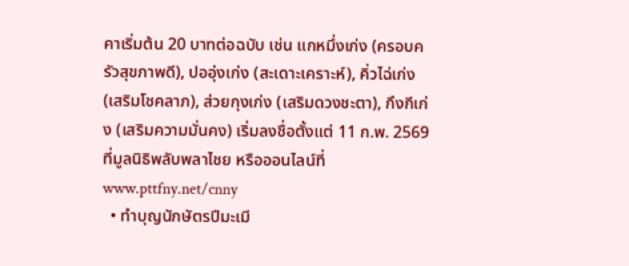คาเริ่มต้น 20 บาทต่อฉบับ เช่น แกหมึ่งเก่ง (ครอบครัวสุขภาพดี), ปออุ่งเก่ง (สะเดาะเคราะห์), คิ่วไฉ่เก่ง (เสริมโชคลาภ), ส่วยกุงเก่ง (เสริมดวงชะตา), กึงกีเก่ง (เสริมความมั่นคง) เริ่มลงชื่อตั้งแต่ 11 ก.พ. 2569 ที่มูลนิธิพลับพลาไชย หรือออนไลน์ที่ www.pttfny.net/cnny
  • ทำบุญนักษัตรปีมะเมี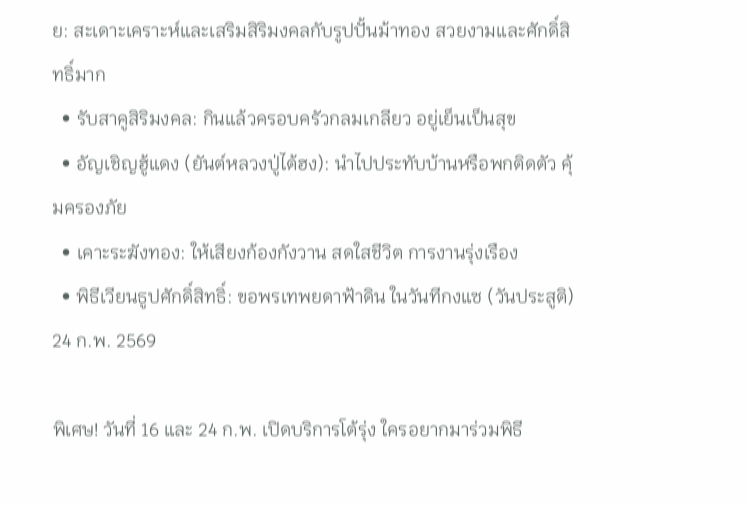ย: สะเดาะเคราะห์และเสริมสิริมงคลกับรูปปั้นม้าทอง สวยงามและศักดิ์สิทธิ์มาก
  • รับสาคูสิริมงคล: กินแล้วครอบครัวกลมเกลียว อยู่เย็นเป็นสุข
  • อัญเชิญฮู้แดง (ยันต์หลวงปู่ไต้ฮง): นำไปประทับบ้านหรือพกติดตัว คุ้มครองภัย
  • เคาะระฆังทอง: ให้เสียงก้องกังวาน สดใสชีวิต การงานรุ่งเรือง
  • พิธีเวียนธูปศักดิ์สิทธิ์: ขอพรเทพยดาฟ้าดิน ในวันทีกงแซ (วันประสูติ) 24 ก.พ. 2569

พิเศษ! วันที่ 16 และ 24 ก.พ. เปิดบริการโต้รุ่ง ใครอยากมาร่วมพิธี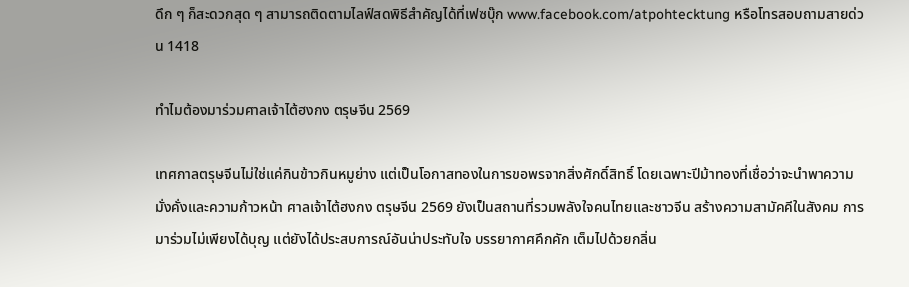ดึก ๆ ก็สะดวกสุด ๆ สามารถติดตามไลฟ์สดพิธีสำคัญได้ที่เฟซบุ๊ก www.facebook.com/atpohtecktung หรือโทรสอบถามสายด่วน 1418

ทำไมต้องมาร่วมศาลเจ้าไต้ฮงกง ตรุษจีน 2569

เทศกาลตรุษจีนไม่ใช่แค่กินข้าวกินหมูย่าง แต่เป็นโอกาสทองในการขอพรจากสิ่งศักดิ์สิทธิ์ โดยเฉพาะปีม้าทองที่เชื่อว่าจะนำพาความมั่งคั่งและความก้าวหน้า ศาลเจ้าไต้ฮงกง ตรุษจีน 2569 ยังเป็นสถานที่รวมพลังใจคนไทยและชาวจีน สร้างความสามัคคีในสังคม การมาร่วมไม่เพียงได้บุญ แต่ยังได้ประสบการณ์อันน่าประทับใจ บรรยากาศคึกคัก เต็มไปด้วยกลิ่น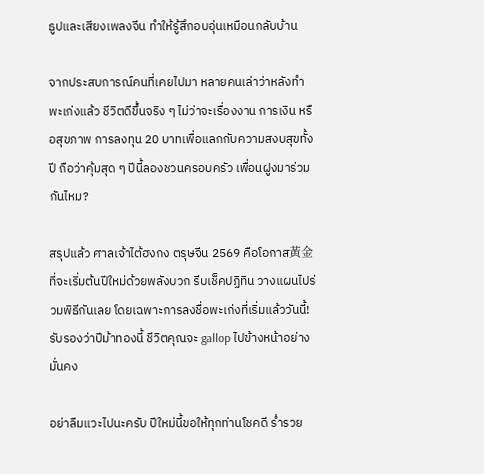ธูปและเสียงเพลงจีน ทำให้รู้สึกอบอุ่นเหมือนกลับบ้าน

จากประสบการณ์คนที่เคยไปมา หลายคนเล่าว่าหลังทำพะเก่งแล้ว ชีวิตดีขึ้นจริง ๆ ไม่ว่าจะเรื่องงาน การเงิน หรือสุขภาพ การลงทุน 20 บาทเพื่อแลกกับความสงบสุขทั้งปี ถือว่าคุ้มสุด ๆ ปีนี้ลองชวนครอบครัว เพื่อนฝูงมาร่วมกันไหม?

สรุปแล้ว ศาลเจ้าไต้ฮงกง ตรุษจีน 2569 คือโอกาส黃金ที่จะเริ่มต้นปีใหม่ด้วยพลังบวก รีบเช็คปฏิทิน วางแผนไปร่วมพิธีกันเลย โดยเฉพาะการลงชื่อพะเก่งที่เริ่มแล้ววันนี้! รับรองว่าปีม้าทองนี้ ชีวิตคุณจะ gallop ไปข้างหน้าอย่างมั่นคง

อย่าลืมแวะไปนะครับ ปีใหม่นี้ขอให้ทุกท่านโชคดี ร่ำรวย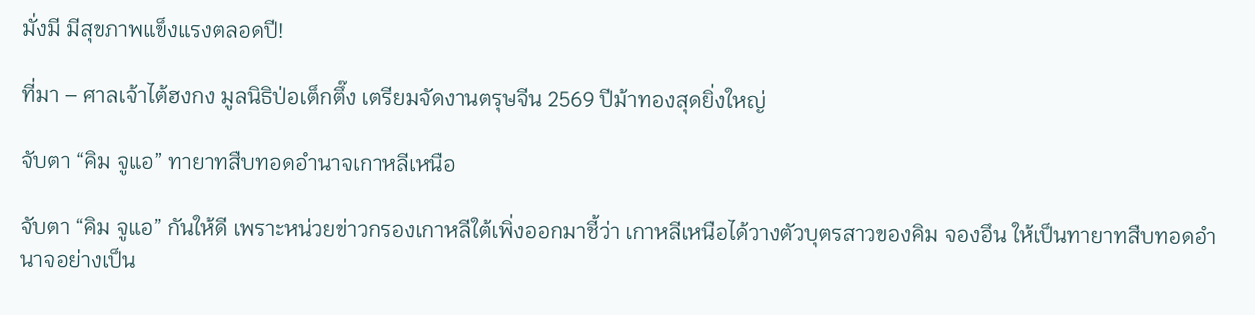มั่งมี มีสุขภาพแข็งแรงตลอดปี!

ที่มา – ศาลเจ้าไต้ฮงกง มูลนิธิป่อเต็กตึ๊ง เตรียมจัดงานตรุษจีน 2569 ปีม้าทองสุดยิ่งใหญ่

จับตา “คิม จูแอ” ทายาทสืบทอดอำนาจเกาหลีเหนือ

จับตา “คิม จูแอ” กันให้ดี เพราะหน่วยข่าวกรองเกาหลีใต้เพิ่งออกมาชี้ว่า เกาหลีเหนือได้วางตัวบุตรสาวของคิม จองอึน ให้เป็นทายาทสืบทอดอำนาจอย่างเป็น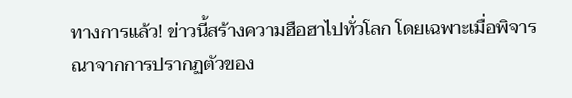ทางการแล้ว! ข่าวนี้สร้างความฮือฮาไปทั่วโลก โดยเฉพาะเมื่อพิจารณาจากการปรากฏตัวของ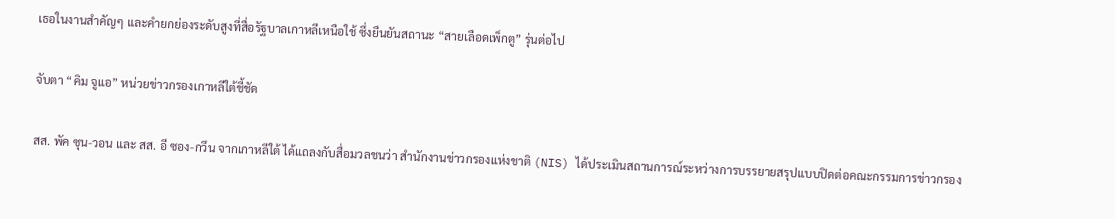เธอในงานสำคัญๆ และคำยกย่องระดับสูงที่สื่อรัฐบาลเกาหลีเหนือใช้ ซึ่งยืนยันสถานะ “สายเลือดเพ็กตู” รุ่นต่อไป

จับตา “คิม จูแอ” หน่วยข่าวกรองเกาหลีใต้ชี้ชัด

สส. พัค ซุน-วอน และ สส. อี ซอง-กวึน จากเกาหลีใต้ ได้แถลงกับสื่อมวลชนว่า สำนักงานข่าวกรองแห่งชาติ (NIS) ได้ประเมินสถานการณ์ระหว่างการบรรยายสรุปแบบปิดต่อคณะกรรมการข่าวกรอง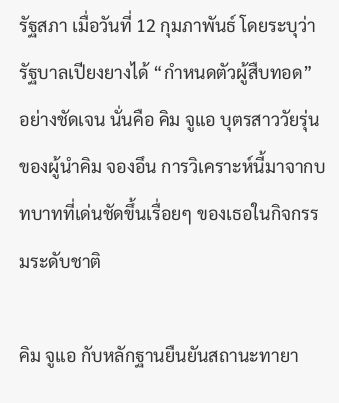รัฐสภา เมื่อวันที่ 12 กุมภาพันธ์ โดยระบุว่ารัฐบาลเปียงยางได้ “กำหนดตัวผู้สืบทอด” อย่างชัดเจน นั่นคือ คิม จูแอ บุตรสาววัยรุ่นของผู้นำคิม จองอึน การวิเคราะห์นี้มาจากบทบาทที่เด่นชัดขึ้นเรื่อยๆ ของเธอในกิจกรรมระดับชาติ

คิม จูแอ กับหลักฐานยืนยันสถานะทายา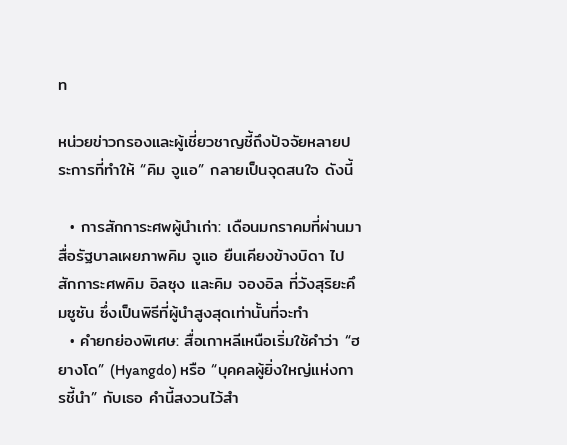ท

หน่วยข่าวกรองและผู้เชี่ยวชาญชี้ถึงปัจจัยหลายประการที่ทำให้ “คิม จูแอ” กลายเป็นจุดสนใจ ดังนี้

  • การสักการะศพผู้นำเก่า: เดือนมกราคมที่ผ่านมา สื่อรัฐบาลเผยภาพคิม จูแอ ยืนเคียงข้างบิดา ไปสักการะศพคิม อิลซุง และคิม จองอิล ที่วังสุริยะคึมซูซัน ซึ่งเป็นพิธีที่ผู้นำสูงสุดเท่านั้นที่จะทำ
  • คำยกย่องพิเศษ: สื่อเกาหลีเหนือเริ่มใช้คำว่า “ฮยางโด” (Hyangdo) หรือ “บุคคลผู้ยิ่งใหญ่แห่งการชี้นำ” กับเธอ คำนี้สงวนไว้สำ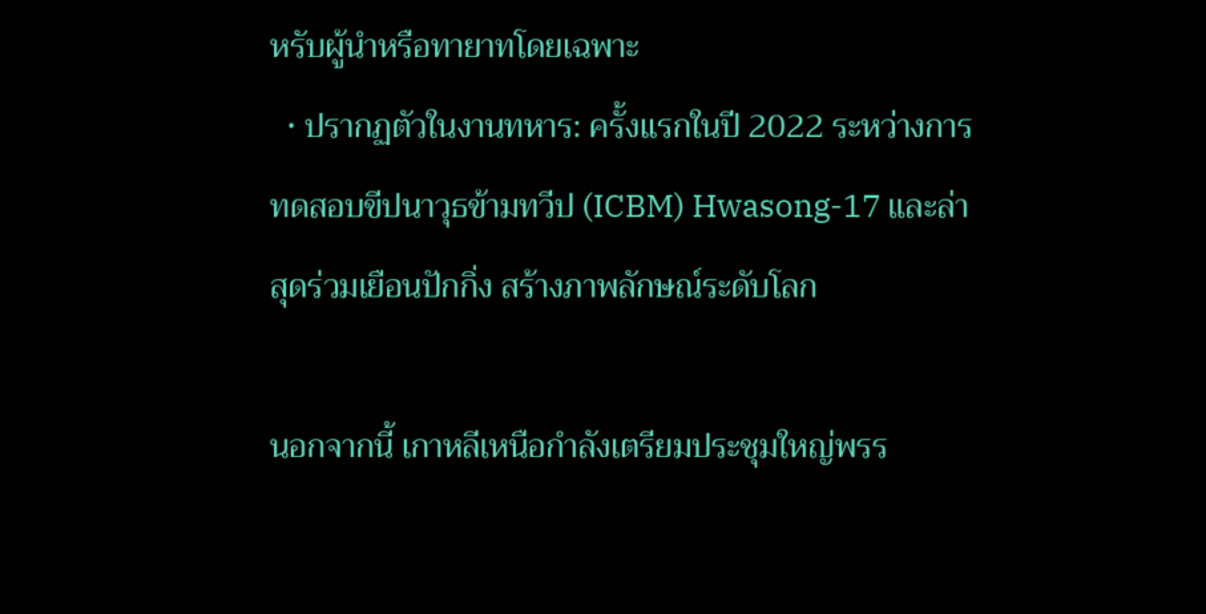หรับผู้นำหรือทายาทโดยเฉพาะ
  • ปรากฏตัวในงานทหาร: ครั้งแรกในปี 2022 ระหว่างการทดสอบขีปนาวุธข้ามทวีป (ICBM) Hwasong-17 และล่าสุดร่วมเยือนปักกิ่ง สร้างภาพลักษณ์ระดับโลก

นอกจากนี้ เกาหลีเหนือกำลังเตรียมประชุมใหญ่พรร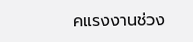คแรงงานช่วง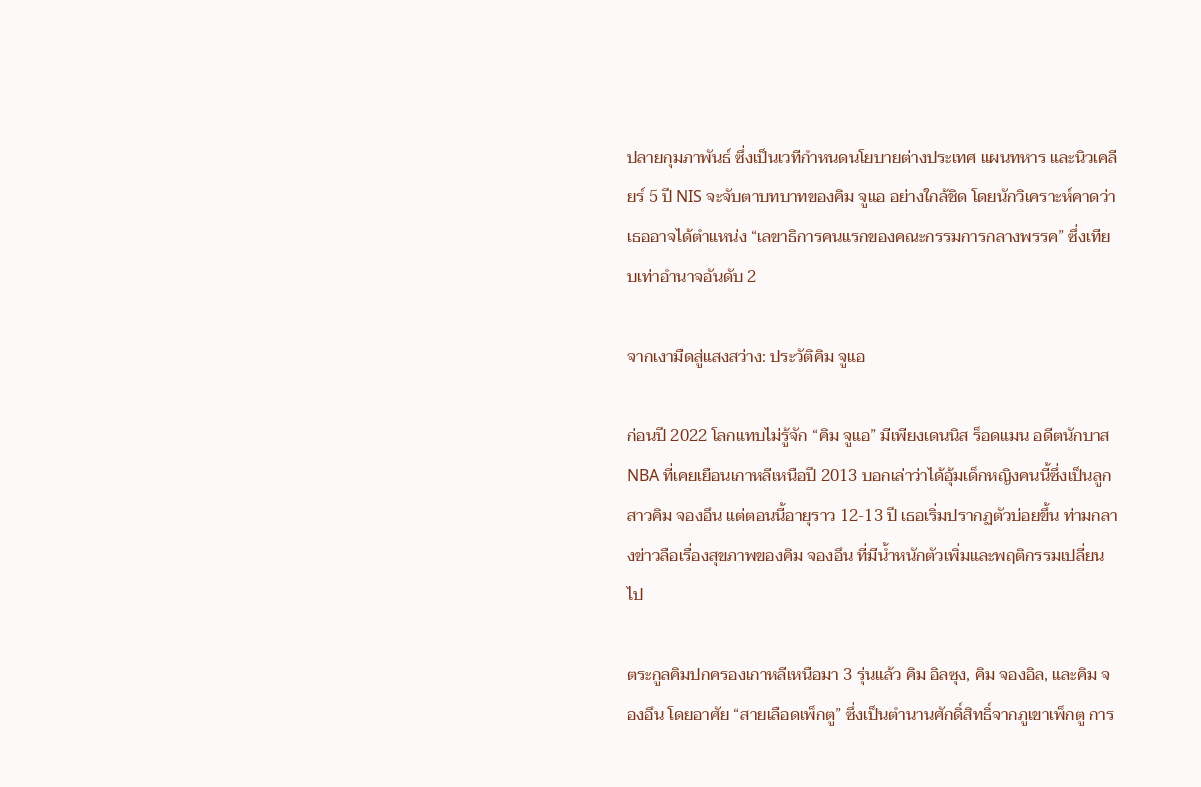ปลายกุมภาพันธ์ ซึ่งเป็นเวทีกำหนดนโยบายต่างประเทศ แผนทหาร และนิวเคลียร์ 5 ปี NIS จะจับตาบทบาทของคิม จูแอ อย่างใกล้ชิด โดยนักวิเคราะห์คาดว่าเธออาจได้ตำแหน่ง “เลขาธิการคนแรกของคณะกรรมการกลางพรรค” ซึ่งเทียบเท่าอำนาจอันดับ 2

จากเงามืดสู่แสงสว่าง: ประวัติคิม จูแอ

ก่อนปี 2022 โลกแทบไม่รู้จัก “คิม จูแอ” มีเพียงเดนนิส ร็อดแมน อดีตนักบาส NBA ที่เคยเยือนเกาหลีเหนือปี 2013 บอกเล่าว่าได้อุ้มเด็กหญิงคนนี้ซึ่งเป็นลูกสาวคิม จองอึน แต่ตอนนี้อายุราว 12-13 ปี เธอเริ่มปรากฏตัวบ่อยขึ้น ท่ามกลางข่าวลือเรื่องสุขภาพของคิม จองอึน ที่มีน้ำหนักตัวเพิ่มและพฤติกรรมเปลี่ยนไป

ตระกูลคิมปกครองเกาหลีเหนือมา 3 รุ่นแล้ว คิม อิลซุง, คิม จองอิล, และคิม จองอึน โดยอาศัย “สายเลือดเพ็กตู” ซึ่งเป็นตำนานศักดิ์สิทธิ์จากภูเขาเพ็กตู การ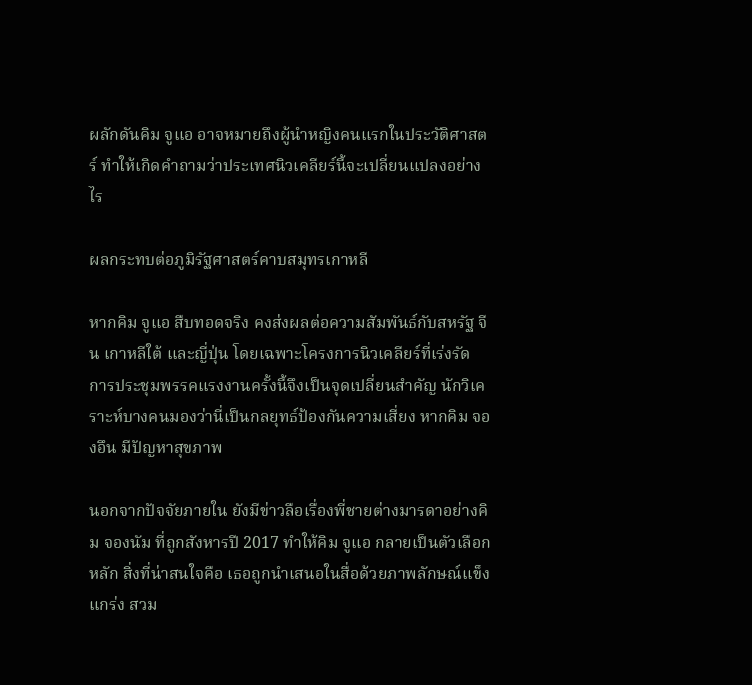ผลักดันคิม จูแอ อาจหมายถึงผู้นำหญิงคนแรกในประวัติศาสตร์ ทำให้เกิดคำถามว่าประเทศนิวเคลียร์นี้จะเปลี่ยนแปลงอย่างไร

ผลกระทบต่อภูมิรัฐศาสตร์คาบสมุทรเกาหลี

หากคิม จูแอ สืบทอดจริง คงส่งผลต่อความสัมพันธ์กับสหรัฐ จีน เกาหลีใต้ และญี่ปุ่น โดยเฉพาะโครงการนิวเคลียร์ที่เร่งรัด การประชุมพรรคแรงงานครั้งนี้จึงเป็นจุดเปลี่ยนสำคัญ นักวิเคราะห์บางคนมองว่านี่เป็นกลยุทธ์ป้องกันความเสี่ยง หากคิม จองอึน มีปัญหาสุขภาพ

นอกจากปัจจัยภายใน ยังมีข่าวลือเรื่องพี่ชายต่างมารดาอย่างคิม จองนัม ที่ถูกสังหารปี 2017 ทำให้คิม จูแอ กลายเป็นตัวเลือกหลัก สิ่งที่น่าสนใจคือ เธอถูกนำเสนอในสื่อด้วยภาพลักษณ์แข็งแกร่ง สวม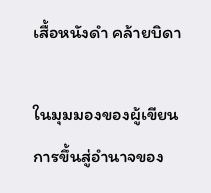เสื้อหนังดำ คล้ายบิดา

ในมุมมองของผู้เขียน การขึ้นสู่อำนาจของ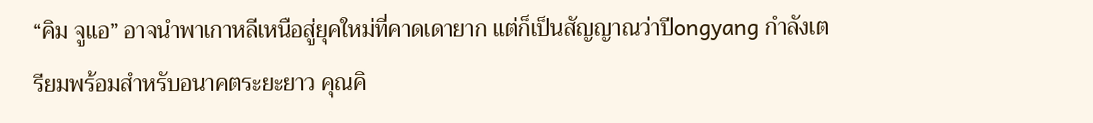“คิม จูแอ” อาจนำพาเกาหลีเหนือสู่ยุคใหม่ที่คาดเดายาก แต่ก็เป็นสัญญาณว่าปีongyang กำลังเตรียมพร้อมสำหรับอนาคตระยะยาว คุณคิ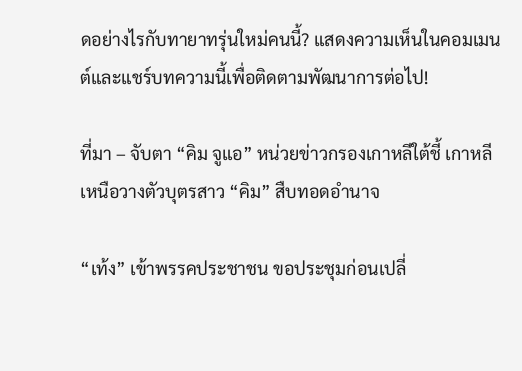ดอย่างไรกับทายาทรุ่นใหม่คนนี้? แสดงความเห็นในคอมเมนต์และแชร์บทความนี้เพื่อติดตามพัฒนาการต่อไป!

ที่มา – จับตา “คิม จูแอ” หน่วยข่าวกรองเกาหลีใต้ชี้ เกาหลีเหนือวางตัวบุตรสาว “คิม” สืบทอดอำนาจ

“เท้ง” เข้าพรรคประชาชน ขอประชุมก่อนเปลี่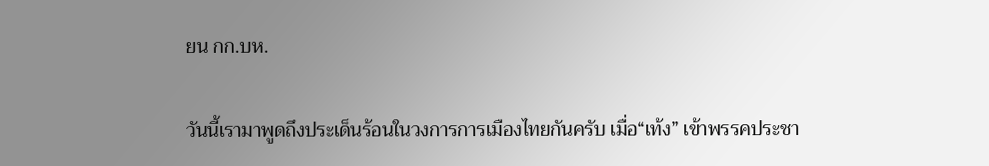ยน กก.บห.

วันนี้เรามาพูดถึงประเด็นร้อนในวงการการเมืองไทยกันครับ เมื่อ“เท้ง” เข้าพรรคประชา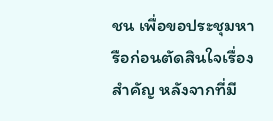ชน เพื่อขอประชุมหารือก่อนตัดสินใจเรื่องสำคัญ หลังจากที่มี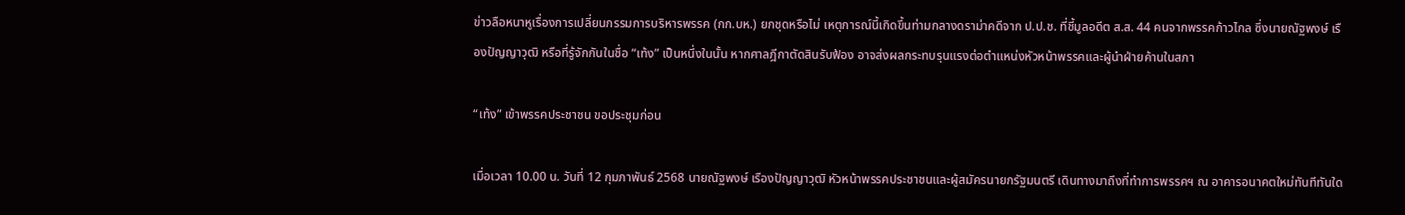ข่าวลือหนาหูเรื่องการเปลี่ยนกรรมการบริหารพรรค (กก.บห.) ยกชุดหรือไม่ เหตุการณ์นี้เกิดขึ้นท่ามกลางดราม่าคดีจาก ป.ป.ช. ที่ชี้มูลอดีต ส.ส. 44 คนจากพรรคก้าวไกล ซึ่งนายณัฐพงษ์ เรืองปัญญาวุฒิ หรือที่รู้จักกันในชื่อ “เท้ง” เป็นหนึ่งในนั้น หากศาลฎีกาตัดสินรับฟ้อง อาจส่งผลกระทบรุนแรงต่อตำแหน่งหัวหน้าพรรคและผู้นำฝ่ายค้านในสภา

“เท้ง” เข้าพรรคประชาชน ขอประชุมก่อน

เมื่อเวลา 10.00 น. วันที่ 12 กุมภาพันธ์ 2568 นายณัฐพงษ์ เรืองปัญญาวุฒิ หัวหน้าพรรคประชาชนและผู้สมัครนายกรัฐมนตรี เดินทางมาถึงที่ทำการพรรคฯ ณ อาคารอนาคตใหม่ทันทีทันใด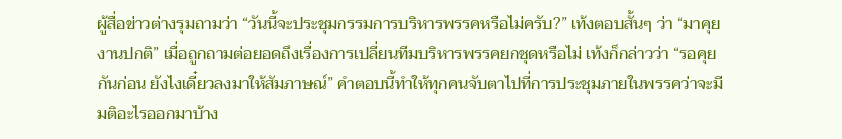ผู้สื่อข่าวต่างรุมถามว่า “วันนี้จะประชุมกรรมการบริหารพรรคหรือไม่ครับ?” เท้งตอบสั้นๆ ว่า “มาคุยงานปกติ” เมื่อถูกถามต่อยอดถึงเรื่องการเปลี่ยนทีมบริหารพรรคยกชุดหรือไม่ เท้งก็กล่าวว่า “รอคุยกันก่อน ยังไงเดี๋ยวลงมาให้สัมภาษณ์” คำตอบนี้ทำให้ทุกคนจับตาไปที่การประชุมภายในพรรคว่าจะมีมติอะไรออกมาบ้าง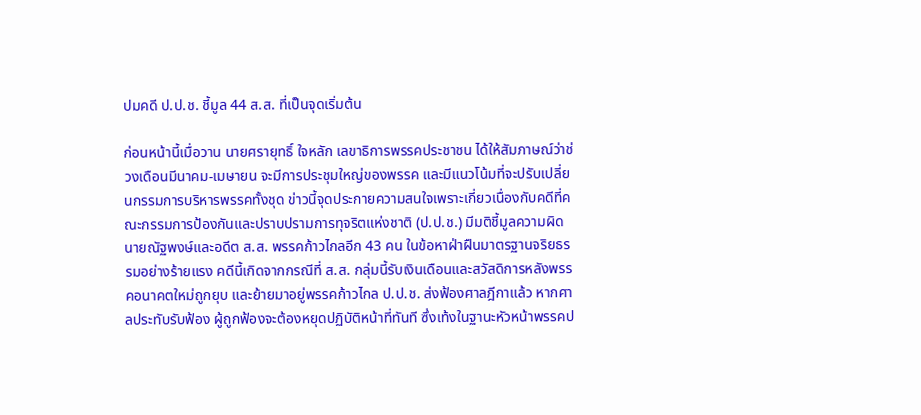ปมคดี ป.ป.ช. ชี้มูล 44 ส.ส. ที่เป็นจุดเริ่มต้น

ก่อนหน้านี้เมื่อวาน นายศรายุทธิ์ ใจหลัก เลขาธิการพรรคประชาชน ได้ให้สัมภาษณ์ว่าช่วงเดือนมีนาคม-เมษายน จะมีการประชุมใหญ่ของพรรค และมีแนวโน้มที่จะปรับเปลี่ยนกรรมการบริหารพรรคทั้งชุด ข่าวนี้จุดประกายความสนใจเพราะเกี่ยวเนื่องกับคดีที่คณะกรรมการป้องกันและปราบปรามการทุจริตแห่งชาติ (ป.ป.ช.) มีมติชี้มูลความผิดนายณัฐพงษ์และอดีต ส.ส. พรรคก้าวไกลอีก 43 คน ในข้อหาฝ่าฝืนมาตรฐานจริยธรรมอย่างร้ายแรง คดีนี้เกิดจากกรณีที่ ส.ส. กลุ่มนี้รับเงินเดือนและสวัสดิการหลังพรรคอนาคตใหม่ถูกยุบ และย้ายมาอยู่พรรคก้าวไกล ป.ป.ช. ส่งฟ้องศาลฎีกาแล้ว หากศาลประทับรับฟ้อง ผู้ถูกฟ้องจะต้องหยุดปฏิบัติหน้าที่ทันที ซึ่งเท้งในฐานะหัวหน้าพรรคป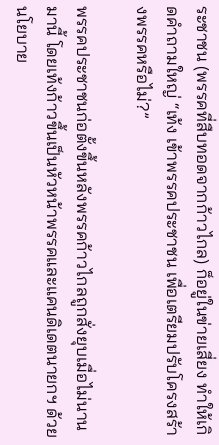ระชาชน (พรรคที่สืบทอดจากก้าวไกล) ก็อยู่ในข่ายเสี่ยง ทำให้เกิดคำถามใหญ่ “เท้ง เข้าพรรคประชาชน เพื่อเตรียมปรับโครงสร้างพรรคหรือไม่?”

พรรคประชาชนก่อตั้งขึ้นหลังพรรคก้าวไกลถูกสั่งยุบเมื่อไม่นานมานี้ โดยเท้งก้าวขึ้นเป็นหัวหน้าพรรคและแคนดิเดตนายกฯ ด้วยนโยบาย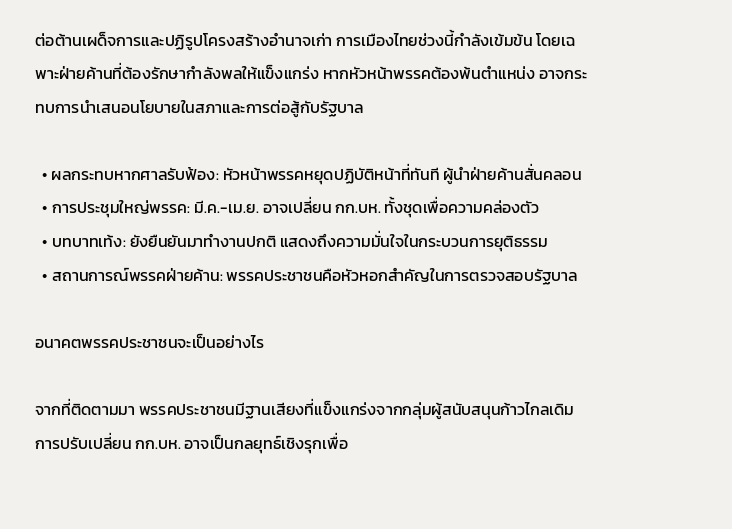ต่อต้านเผด็จการและปฏิรูปโครงสร้างอำนาจเก่า การเมืองไทยช่วงนี้กำลังเข้มข้น โดยเฉพาะฝ่ายค้านที่ต้องรักษากำลังพลให้แข็งแกร่ง หากหัวหน้าพรรคต้องพ้นตำแหน่ง อาจกระทบการนำเสนอนโยบายในสภาและการต่อสู้กับรัฐบาล

  • ผลกระทบหากศาลรับฟ้อง: หัวหน้าพรรคหยุดปฏิบัติหน้าที่ทันที ผู้นำฝ่ายค้านสั่นคลอน
  • การประชุมใหญ่พรรค: มี.ค.-เม.ย. อาจเปลี่ยน กก.บห. ทั้งชุดเพื่อความคล่องตัว
  • บทบาทเท้ง: ยังยืนยันมาทำงานปกติ แสดงถึงความมั่นใจในกระบวนการยุติธรรม
  • สถานการณ์พรรคฝ่ายค้าน: พรรคประชาชนคือหัวหอกสำคัญในการตรวจสอบรัฐบาล

อนาคตพรรคประชาชนจะเป็นอย่างไร

จากที่ติดตามมา พรรคประชาชนมีฐานเสียงที่แข็งแกร่งจากกลุ่มผู้สนับสนุนก้าวไกลเดิม การปรับเปลี่ยน กก.บห. อาจเป็นกลยุทธ์เชิงรุกเพื่อ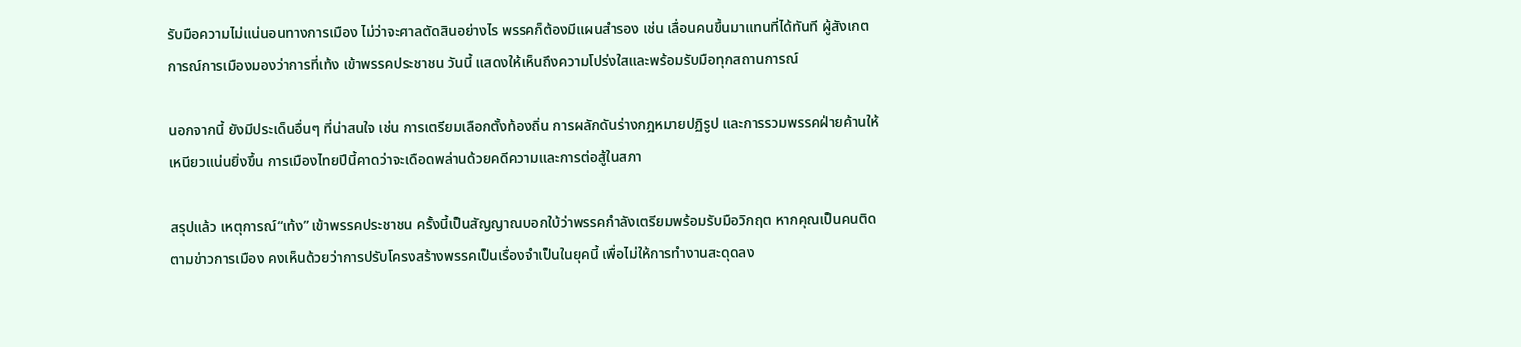รับมือความไม่แน่นอนทางการเมือง ไม่ว่าจะศาลตัดสินอย่างไร พรรคก็ต้องมีแผนสำรอง เช่น เลื่อนคนขึ้นมาแทนที่ได้ทันที ผู้สังเกตการณ์การเมืองมองว่าการที่เท้ง เข้าพรรคประชาชน วันนี้ แสดงให้เห็นถึงความโปร่งใสและพร้อมรับมือทุกสถานการณ์

นอกจากนี้ ยังมีประเด็นอื่นๆ ที่น่าสนใจ เช่น การเตรียมเลือกตั้งท้องถิ่น การผลักดันร่างกฎหมายปฏิรูป และการรวมพรรคฝ่ายค้านให้เหนียวแน่นยิ่งขึ้น การเมืองไทยปีนี้คาดว่าจะเดือดพล่านด้วยคดีความและการต่อสู้ในสภา

สรุปแล้ว เหตุการณ์“เท้ง” เข้าพรรคประชาชน ครั้งนี้เป็นสัญญาณบอกใบ้ว่าพรรคกำลังเตรียมพร้อมรับมือวิกฤต หากคุณเป็นคนติดตามข่าวการเมือง คงเห็นด้วยว่าการปรับโครงสร้างพรรคเป็นเรื่องจำเป็นในยุคนี้ เพื่อไม่ให้การทำงานสะดุดลง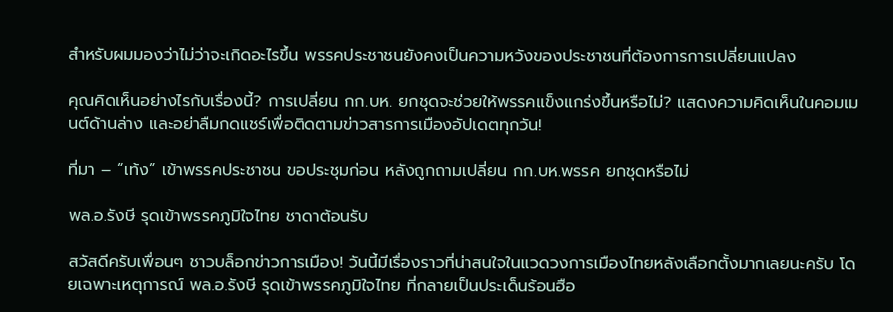สำหรับผมมองว่าไม่ว่าจะเกิดอะไรขึ้น พรรคประชาชนยังคงเป็นความหวังของประชาชนที่ต้องการการเปลี่ยนแปลง

คุณคิดเห็นอย่างไรกับเรื่องนี้? การเปลี่ยน กก.บห. ยกชุดจะช่วยให้พรรคแข็งแกร่งขึ้นหรือไม่? แสดงความคิดเห็นในคอมเมนต์ด้านล่าง และอย่าลืมกดแชร์เพื่อติดตามข่าวสารการเมืองอัปเดตทุกวัน!

ที่มา – “เท้ง” เข้าพรรคประชาชน ขอประชุมก่อน หลังถูกถามเปลี่ยน กก.บห.พรรค ยกชุดหรือไม่

พล.อ.รังษี รุดเข้าพรรคภูมิใจไทย ชาดาต้อนรับ

สวัสดีครับเพื่อนๆ ชาวบล็อกข่าวการเมือง! วันนี้มีเรื่องราวที่น่าสนใจในแวดวงการเมืองไทยหลังเลือกตั้งมากเลยนะครับ โดยเฉพาะเหตุการณ์ พล.อ.รังษี รุดเข้าพรรคภูมิใจไทย ที่กลายเป็นประเด็นร้อนฮือ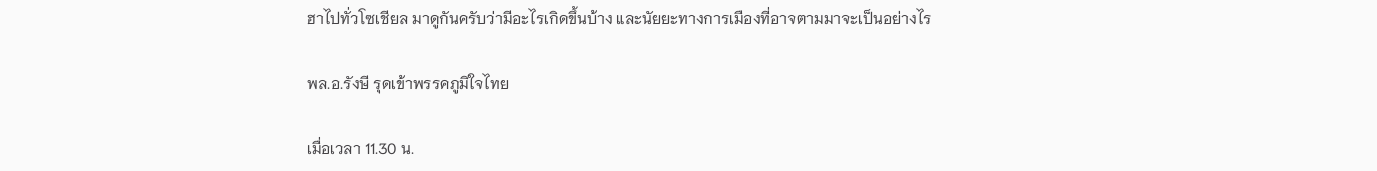ฮาไปทั่วโซเชียล มาดูกันครับว่ามีอะไรเกิดขึ้นบ้าง และนัยยะทางการเมืองที่อาจตามมาจะเป็นอย่างไร

พล.อ.รังษี รุดเข้าพรรคภูมิใจไทย

เมื่อเวลา 11.30 น.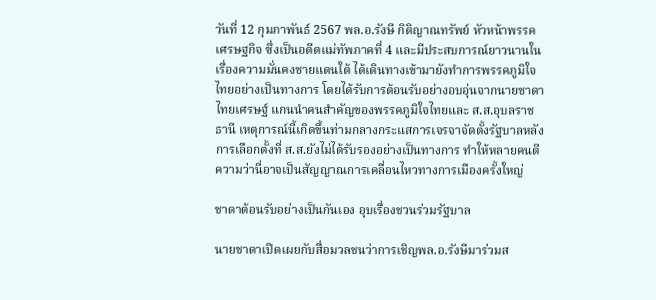วันที่ 12 กุมภาพันธ์ 2567 พล.อ.รังษี กิติญาณทรัพย์ หัวหน้าพรรคเศรษฐกิจ ซึ่งเป็นอดีตแม่ทัพภาคที่ 4 และมีประสบการณ์ยาวนานในเรื่องความมั่นคงชายแดนใต้ ได้เดินทางเข้ามายังทำการพรรคภูมิใจไทยอย่างเป็นทางการ โดยได้รับการต้อนรับอย่างอบอุ่นจากนายชาดา ไทยเศรษฐ์ แกนนำคนสำคัญของพรรคภูมิใจไทยและ ส.ส.อุบลราชธานี เหตุการณ์นี้เกิดขึ้นท่ามกลางกระแสการเจรจาจัดตั้งรัฐบาลหลังการเลือกตั้งที่ ส.ส.ยังไม่ได้รับรองอย่างเป็นทางการ ทำให้หลายคนตีความว่านี่อาจเป็นสัญญาณการเคลื่อนไหวทางการเมืองครั้งใหญ่

ชาดาต้อนรับอย่างเป็นกันเอง อุบเรื่องชวนร่วมรัฐบาล

นายชาดาเปิดเผยกับสื่อมวลชนว่าการเชิญพล.อ.รังษีมาร่วมส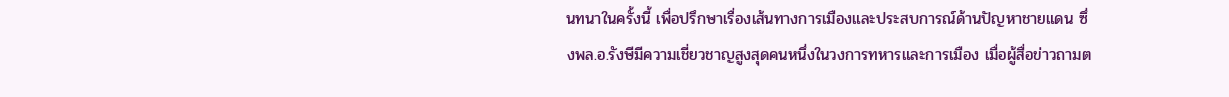นทนาในครั้งนี้ เพื่อปรึกษาเรื่องเส้นทางการเมืองและประสบการณ์ด้านปัญหาชายแดน ซึ่งพล.อ.รังษีมีความเชี่ยวชาญสูงสุดคนหนึ่งในวงการทหารและการเมือง เมื่อผู้สื่อข่าวถามต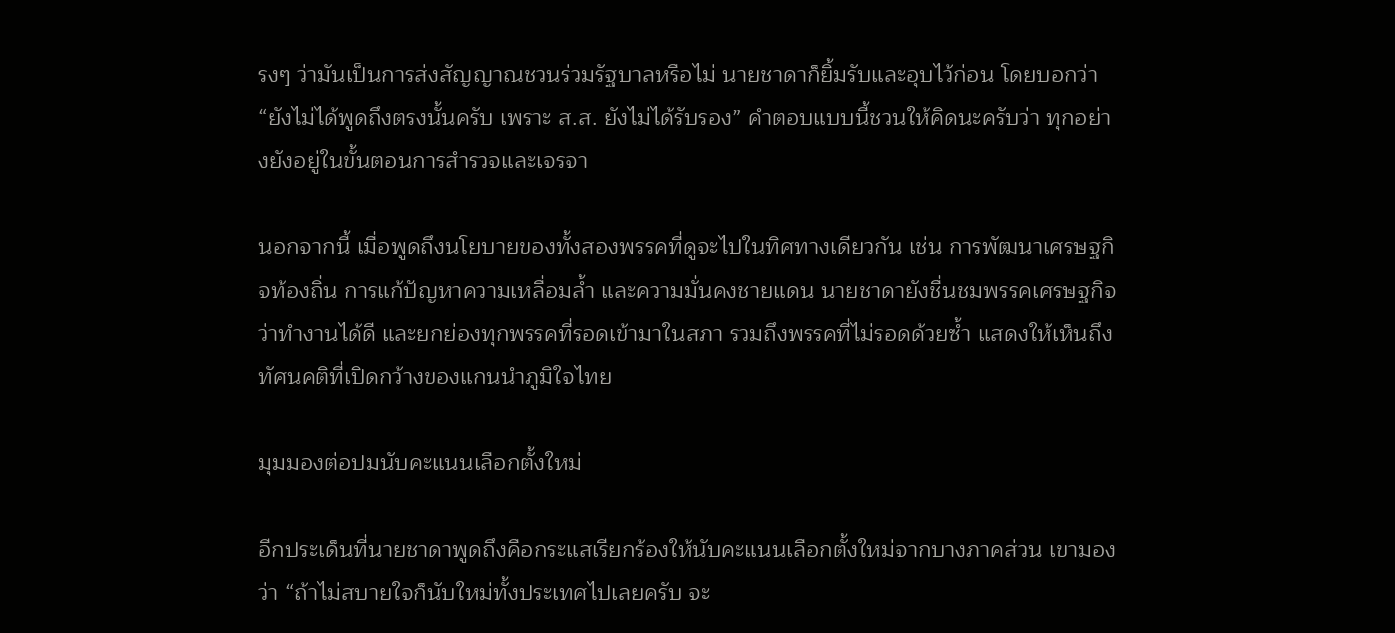รงๆ ว่ามันเป็นการส่งสัญญาณชวนร่วมรัฐบาลหรือไม่ นายชาดาก็ยิ้มรับและอุบไว้ก่อน โดยบอกว่า “ยังไม่ได้พูดถึงตรงนั้นครับ เพราะ ส.ส. ยังไม่ได้รับรอง” คำตอบแบบนี้ชวนให้คิดนะครับว่า ทุกอย่างยังอยู่ในขั้นตอนการสำรวจและเจรจา

นอกจากนี้ เมื่อพูดถึงนโยบายของทั้งสองพรรคที่ดูจะไปในทิศทางเดียวกัน เช่น การพัฒนาเศรษฐกิจท้องถิ่น การแก้ปัญหาความเหลื่อมล้ำ และความมั่นคงชายแดน นายชาดายังชื่นชมพรรคเศรษฐกิจว่าทำงานได้ดี และยกย่องทุกพรรคที่รอดเข้ามาในสภา รวมถึงพรรคที่ไม่รอดด้วยซ้ำ แสดงให้เห็นถึงทัศนคติที่เปิดกว้างของแกนนำภูมิใจไทย

มุมมองต่อปมนับคะแนนเลือกตั้งใหม่

อีกประเด็นที่นายชาดาพูดถึงคือกระแสเรียกร้องให้นับคะแนนเลือกตั้งใหม่จากบางภาคส่วน เขามองว่า “ถ้าไม่สบายใจก็นับใหม่ทั้งประเทศไปเลยครับ จะ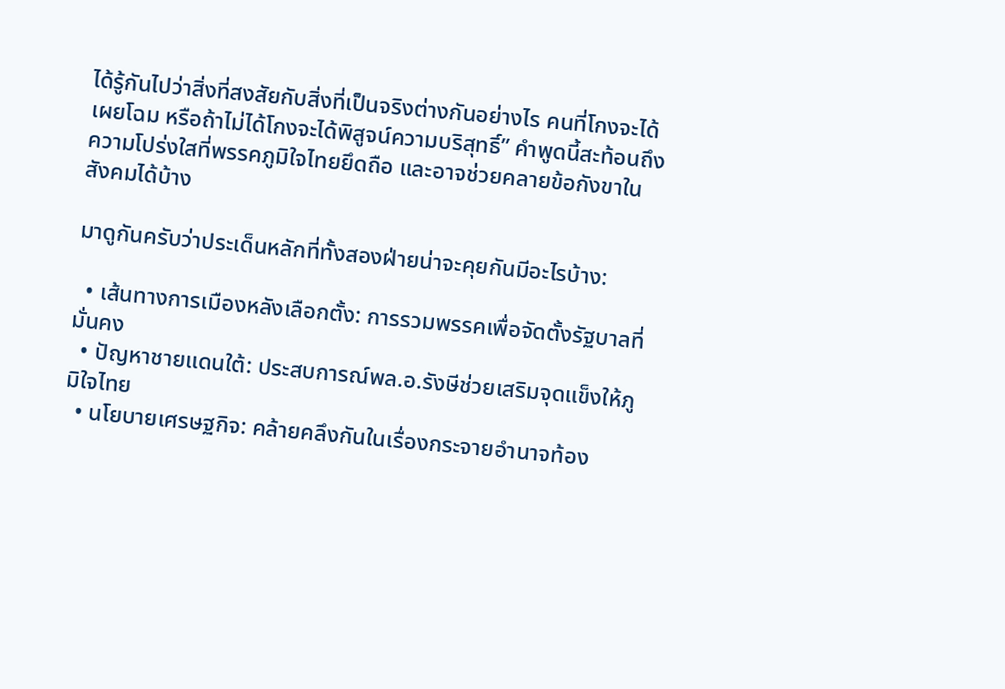ได้รู้กันไปว่าสิ่งที่สงสัยกับสิ่งที่เป็นจริงต่างกันอย่างไร คนที่โกงจะได้เผยโฉม หรือถ้าไม่ได้โกงจะได้พิสูจน์ความบริสุทธิ์” คำพูดนี้สะท้อนถึงความโปร่งใสที่พรรคภูมิใจไทยยึดถือ และอาจช่วยคลายข้อกังขาในสังคมได้บ้าง

มาดูกันครับว่าประเด็นหลักที่ทั้งสองฝ่ายน่าจะคุยกันมีอะไรบ้าง:

  • เส้นทางการเมืองหลังเลือกตั้ง: การรวมพรรคเพื่อจัดตั้งรัฐบาลที่มั่นคง
  • ปัญหาชายแดนใต้: ประสบการณ์พล.อ.รังษีช่วยเสริมจุดแข็งให้ภูมิใจไทย
  • นโยบายเศรษฐกิจ: คล้ายคลึงกันในเรื่องกระจายอำนาจท้อง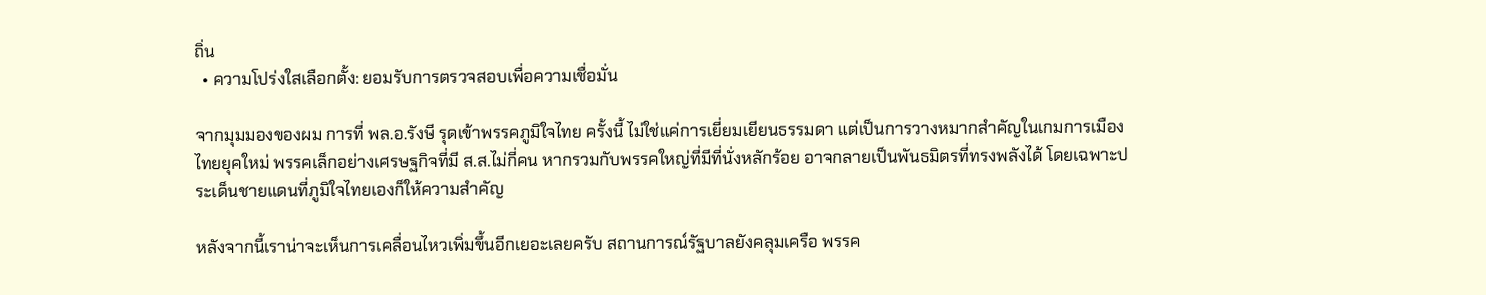ถิ่น
  • ความโปร่งใสเลือกตั้ง: ยอมรับการตรวจสอบเพื่อความเชื่อมั่น

จากมุมมองของผม การที่ พล.อ.รังษี รุดเข้าพรรคภูมิใจไทย ครั้งนี้ ไม่ใช่แค่การเยี่ยมเยียนธรรมดา แต่เป็นการวางหมากสำคัญในเกมการเมืองไทยยุคใหม่ พรรคเล็กอย่างเศรษฐกิจที่มี ส.ส.ไม่กี่คน หากรวมกับพรรคใหญ่ที่มีที่นั่งหลักร้อย อาจกลายเป็นพันธมิตรที่ทรงพลังได้ โดยเฉพาะประเด็นชายแดนที่ภูมิใจไทยเองก็ให้ความสำคัญ

หลังจากนี้เราน่าจะเห็นการเคลื่อนไหวเพิ่มขึ้นอีกเยอะเลยครับ สถานการณ์รัฐบาลยังคลุมเครือ พรรค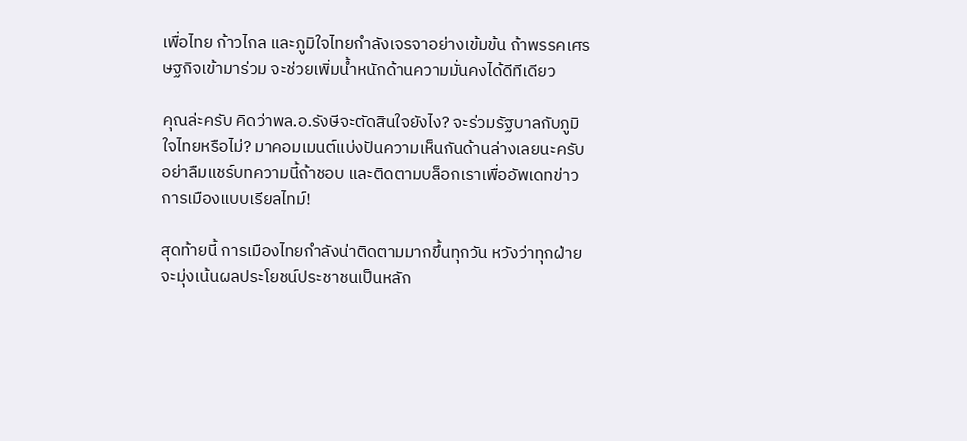เพื่อไทย ก้าวไกล และภูมิใจไทยกำลังเจรจาอย่างเข้มข้น ถ้าพรรคเศรษฐกิจเข้ามาร่วม จะช่วยเพิ่มน้ำหนักด้านความมั่นคงได้ดีทีเดียว

คุณล่ะครับ คิดว่าพล.อ.รังษีจะตัดสินใจยังไง? จะร่วมรัฐบาลกับภูมิใจไทยหรือไม่? มาคอมเมนต์แบ่งปันความเห็นกันด้านล่างเลยนะครับ อย่าลืมแชร์บทความนี้ถ้าชอบ และติดตามบล็อกเราเพื่ออัพเดทข่าวการเมืองแบบเรียลไทม์!

สุดท้ายนี้ การเมืองไทยกำลังน่าติดตามมากขึ้นทุกวัน หวังว่าทุกฝ่ายจะมุ่งเน้นผลประโยชน์ประชาชนเป็นหลัก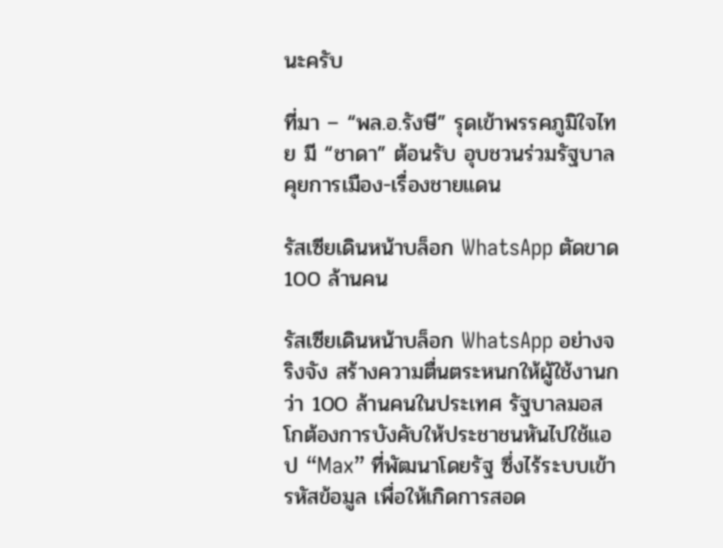นะครับ

ที่มา – “พล.อ.รังษี” รุดเข้าพรรคภูมิใจไทย มี “ชาดา” ต้อนรับ อุบชวนร่วมรัฐบาล คุยการเมือง-เรื่องชายแดน

รัสเซียเดินหน้าบล็อก WhatsApp ตัดขาด 100 ล้านคน

รัสเซียเดินหน้าบล็อก WhatsApp อย่างจริงจัง สร้างความตื่นตระหนกให้ผู้ใช้งานกว่า 100 ล้านคนในประเทศ รัฐบาลมอสโกต้องการบังคับให้ประชาชนหันไปใช้แอป “Max” ที่พัฒนาโดยรัฐ ซึ่งไร้ระบบเข้ารหัสข้อมูล เพื่อให้เกิดการสอด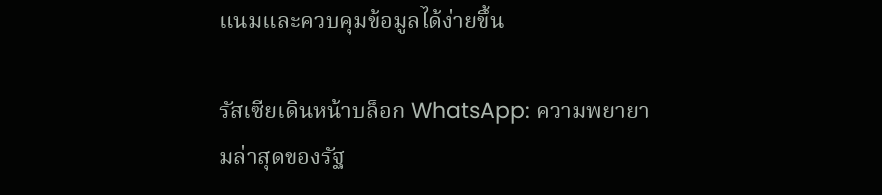แนมและควบคุมข้อมูลได้ง่ายขึ้น

รัสเซียเดินหน้าบล็อก WhatsApp: ความพยายามล่าสุดของรัฐ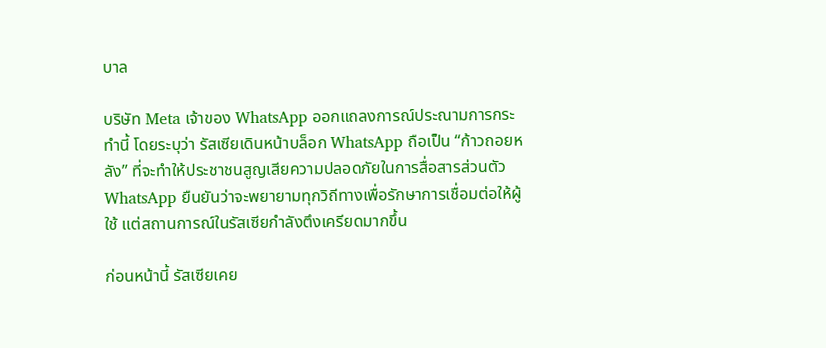บาล

บริษัท Meta เจ้าของ WhatsApp ออกแถลงการณ์ประณามการกระทำนี้ โดยระบุว่า รัสเซียเดินหน้าบล็อก WhatsApp ถือเป็น “ก้าวถอยหลัง” ที่จะทำให้ประชาชนสูญเสียความปลอดภัยในการสื่อสารส่วนตัว WhatsApp ยืนยันว่าจะพยายามทุกวิถีทางเพื่อรักษาการเชื่อมต่อให้ผู้ใช้ แต่สถานการณ์ในรัสเซียกำลังตึงเครียดมากขึ้น

ก่อนหน้านี้ รัสเซียเคย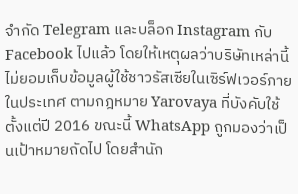จำกัด Telegram และบล็อก Instagram กับ Facebook ไปแล้ว โดยให้เหตุผลว่าบริษัทเหล่านี้ไม่ยอมเก็บข้อมูลผู้ใช้ชาวรัสเซียในเซิร์ฟเวอร์ภายในประเทศ ตามกฎหมาย Yarovaya ที่บังคับใช้ตั้งแต่ปี 2016 ขณะนี้ WhatsApp ถูกมองว่าเป็นเป้าหมายถัดไป โดยสำนัก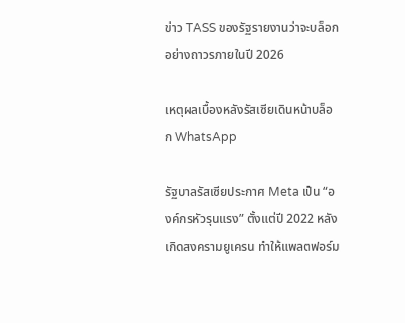ข่าว TASS ของรัฐรายงานว่าจะบล็อกอย่างถาวรภายในปี 2026

เหตุผลเบื้องหลังรัสเซียเดินหน้าบล็อก WhatsApp

รัฐบาลรัสเซียประกาศ Meta เป็น “องค์กรหัวรุนแรง” ตั้งแต่ปี 2022 หลังเกิดสงครามยูเครน ทำให้แพลตฟอร์ม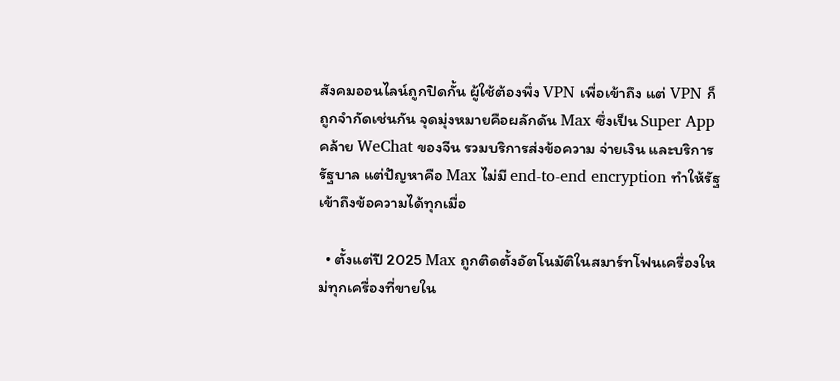สังคมออนไลน์ถูกปิดกั้น ผู้ใช้ต้องพึ่ง VPN เพื่อเข้าถึง แต่ VPN ก็ถูกจำกัดเช่นกัน จุดมุ่งหมายคือผลักดัน Max ซึ่งเป็น Super App คล้าย WeChat ของจีน รวมบริการส่งข้อความ จ่ายเงิน และบริการรัฐบาล แต่ปัญหาคือ Max ไม่มี end-to-end encryption ทำให้รัฐเข้าถึงข้อความได้ทุกเมื่อ

  • ตั้งแต่ปี 2025 Max ถูกติดตั้งอัตโนมัติในสมาร์ทโฟนเครื่องใหม่ทุกเครื่องที่ขายใน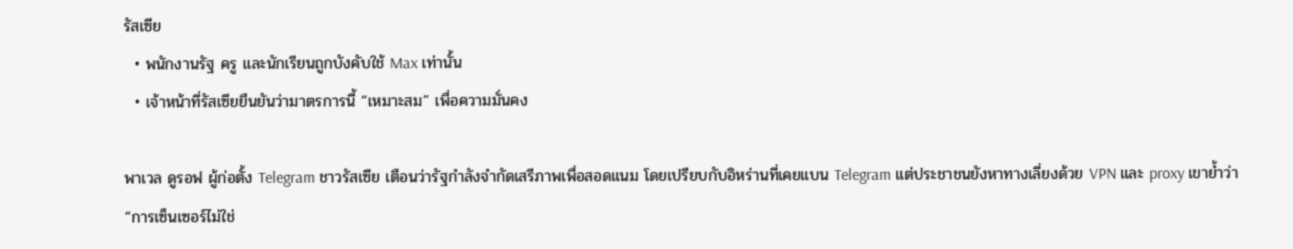รัสเซีย
  • พนักงานรัฐ ครู และนักเรียนถูกบังคับใช้ Max เท่านั้น
  • เจ้าหน้าที่รัสเซียยืนยันว่ามาตรการนี้ “เหมาะสม” เพื่อความมั่นคง

พาเวล ดูรอฟ ผู้ก่อตั้ง Telegram ชาวรัสเซีย เตือนว่ารัฐกำลังจำกัดเสรีภาพเพื่อสอดแนม โดยเปรียบกับอิหร่านที่เคยแบน Telegram แต่ประชาชนยังหาทางเลี่ยงด้วย VPN และ proxy เขาย้ำว่า “การเซ็นเซอร์ไม่ใช่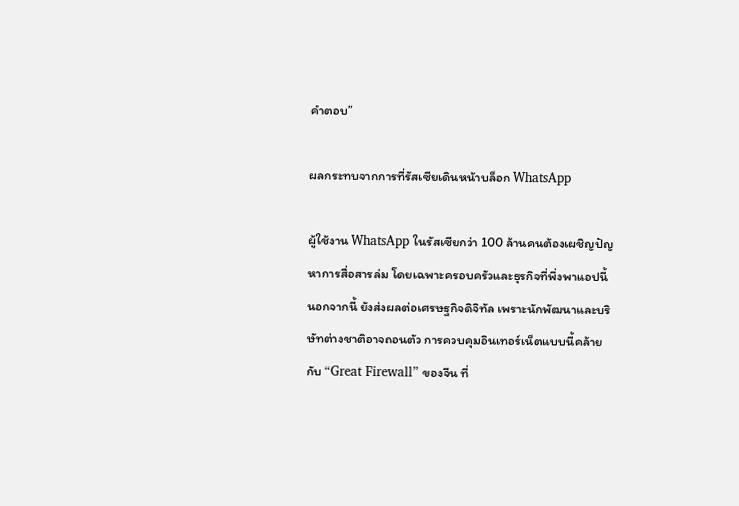คำตอบ”

ผลกระทบจากการที่รัสเซียเดินหน้าบล็อก WhatsApp

ผู้ใช้งาน WhatsApp ในรัสเซียกว่า 100 ล้านคนต้องเผชิญปัญหาการสื่อสารล่ม โดยเฉพาะครอบครัวและธุรกิจที่พึ่งพาแอปนี้ นอกจากนี้ ยังส่งผลต่อเศรษฐกิจดิจิทัล เพราะนักพัฒนาและบริษัทต่างชาติอาจถอนตัว การควบคุมอินเทอร์เน็ตแบบนี้คล้ายกับ “Great Firewall” ของจีน ที่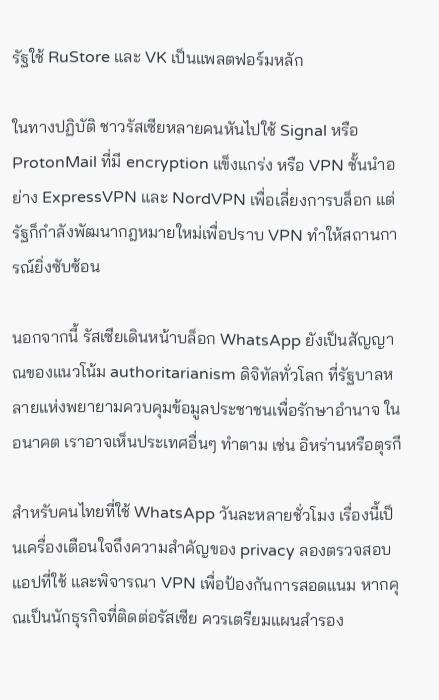รัฐใช้ RuStore และ VK เป็นแพลตฟอร์มหลัก

ในทางปฏิบัติ ชาวรัสเซียหลายคนหันไปใช้ Signal หรือ ProtonMail ที่มี encryption แข็งแกร่ง หรือ VPN ชั้นนำอย่าง ExpressVPN และ NordVPN เพื่อเลี่ยงการบล็อก แต่รัฐก็กำลังพัฒนากฎหมายใหม่เพื่อปราบ VPN ทำให้สถานการณ์ยิ่งซับซ้อน

นอกจากนี้ รัสเซียเดินหน้าบล็อก WhatsApp ยังเป็นสัญญาณของแนวโน้ม authoritarianism ดิจิทัลทั่วโลก ที่รัฐบาลหลายแห่งพยายามควบคุมข้อมูลประชาชนเพื่อรักษาอำนาจ ในอนาคต เราอาจเห็นประเทศอื่นๆ ทำตาม เช่น อิหร่านหรือตุรกี

สำหรับคนไทยที่ใช้ WhatsApp วันละหลายชั่วโมง เรื่องนี้เป็นเครื่องเตือนใจถึงความสำคัญของ privacy ลองตรวจสอบแอปที่ใช้ และพิจารณา VPN เพื่อป้องกันการสอดแนม หากคุณเป็นนักธุรกิจที่ติดต่อรัสเซีย ควรเตรียมแผนสำรอง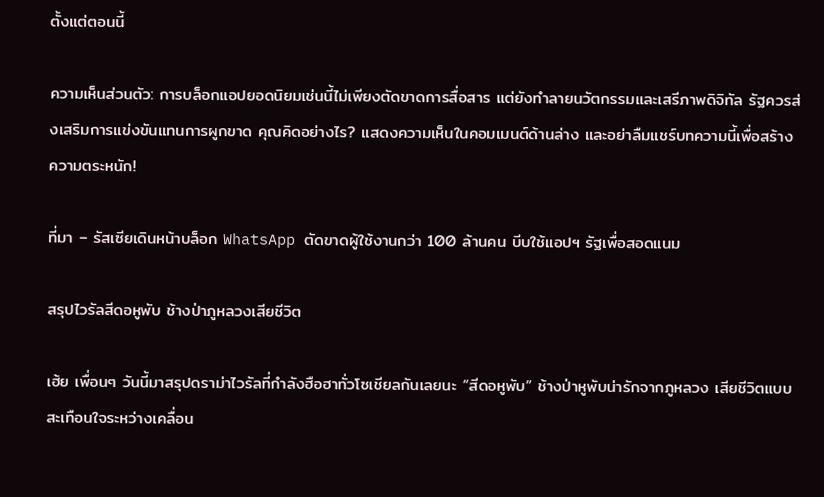ตั้งแต่ตอนนี้

ความเห็นส่วนตัว: การบล็อกแอปยอดนิยมเช่นนี้ไม่เพียงตัดขาดการสื่อสาร แต่ยังทำลายนวัตกรรมและเสรีภาพดิจิทัล รัฐควรส่งเสริมการแข่งขันแทนการผูกขาด คุณคิดอย่างไร? แสดงความเห็นในคอมเมนต์ด้านล่าง และอย่าลืมแชร์บทความนี้เพื่อสร้างความตระหนัก!

ที่มา – รัสเซียเดินหน้าบล็อก WhatsApp ตัดขาดผู้ใช้งานกว่า 100 ล้านคน บีบใช้แอปฯ รัฐเพื่อสอดแนม

สรุปไวรัลสีดอหูพับ ช้างป่าภูหลวงเสียชีวิต

เฮ้ย เพื่อนๆ วันนี้มาสรุปดราม่าไวรัลที่กำลังฮือฮาทั่วโซเชียลกันเลยนะ “สีดอหูพับ” ช้างป่าหูพับน่ารักจากภูหลวง เสียชีวิตแบบสะเทือนใจระหว่างเคลื่อน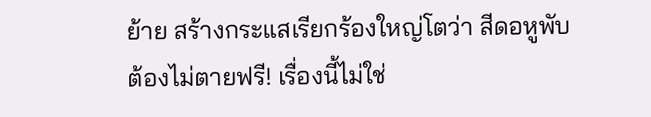ย้าย สร้างกระแสเรียกร้องใหญ่โตว่า สีดอหูพับ ต้องไม่ตายฟรี! เรื่องนี้ไม่ใช่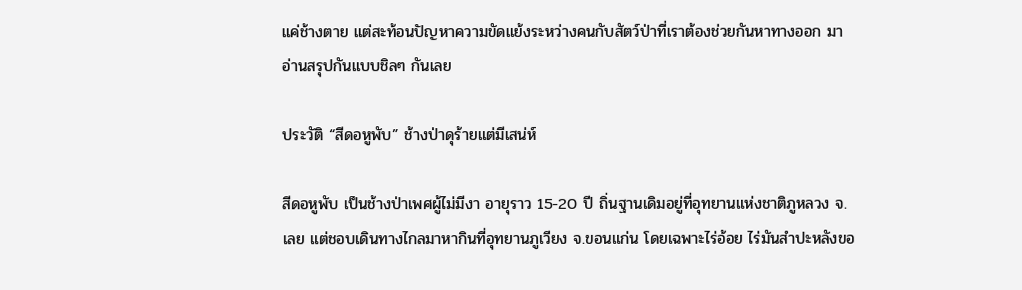แค่ช้างตาย แต่สะท้อนปัญหาความขัดแย้งระหว่างคนกับสัตว์ป่าที่เราต้องช่วยกันหาทางออก มาอ่านสรุปกันแบบชิลๆ กันเลย

ประวัติ “สีดอหูพับ” ช้างป่าดุร้ายแต่มีเสน่ห์

สีดอหูพับ เป็นช้างป่าเพศผู้ไม่มีงา อายุราว 15-20 ปี ถิ่นฐานเดิมอยู่ที่อุทยานแห่งชาติภูหลวง จ.เลย แต่ชอบเดินทางไกลมาหากินที่อุทยานภูเวียง จ.ขอนแก่น โดยเฉพาะไร่อ้อย ไร่มันสำปะหลังขอ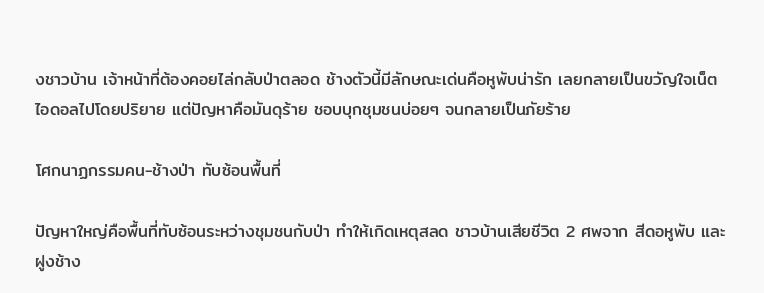งชาวบ้าน เจ้าหน้าที่ต้องคอยไล่กลับป่าตลอด ช้างตัวนี้มีลักษณะเด่นคือหูพับน่ารัก เลยกลายเป็นขวัญใจเน็ตไอดอลไปโดยปริยาย แต่ปัญหาคือมันดุร้าย ชอบบุกชุมชนบ่อยๆ จนกลายเป็นภัยร้าย

โศกนาฏกรรมคน-ช้างป่า ทับซ้อนพื้นที่

ปัญหาใหญ่คือพื้นที่ทับซ้อนระหว่างชุมชนกับป่า ทำให้เกิดเหตุสลด ชาวบ้านเสียชีวิต 2 ศพจาก สีดอหูพับ และฝูงช้าง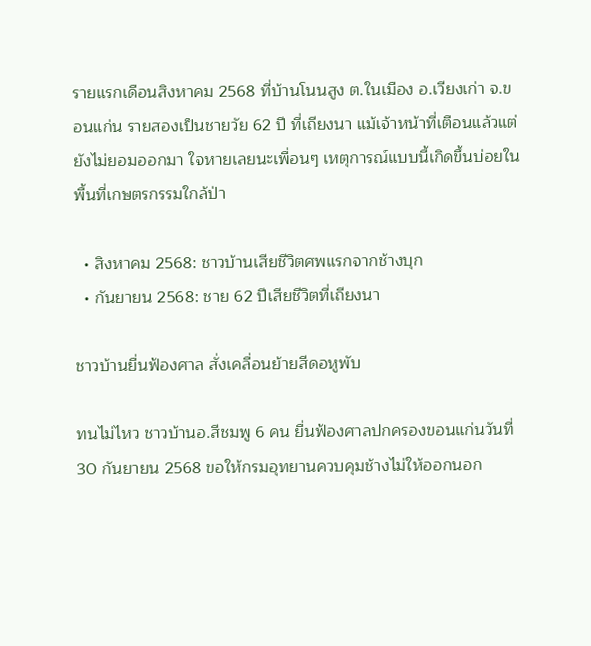รายแรกเดือนสิงหาคม 2568 ที่บ้านโนนสูง ต.ในเมือง อ.เวียงเก่า จ.ขอนแก่น รายสองเป็นชายวัย 62 ปี ที่เถียงนา แม้เจ้าหน้าที่เตือนแล้วแต่ยังไม่ยอมออกมา ใจหายเลยนะเพื่อนๆ เหตุการณ์แบบนี้เกิดขึ้นบ่อยในพื้นที่เกษตรกรรมใกล้ป่า

  • สิงหาคม 2568: ชาวบ้านเสียชีวิตศพแรกจากช้างบุก
  • กันยายน 2568: ชาย 62 ปีเสียชีวิตที่เถียงนา

ชาวบ้านยื่นฟ้องศาล สั่งเคลื่อนย้ายสีดอหูพับ

ทนไม่ไหว ชาวบ้านอ.สีชมพู 6 คน ยื่นฟ้องศาลปกครองขอนแก่นวันที่ 30 กันยายน 2568 ขอให้กรมอุทยานควบคุมช้างไม่ให้ออกนอก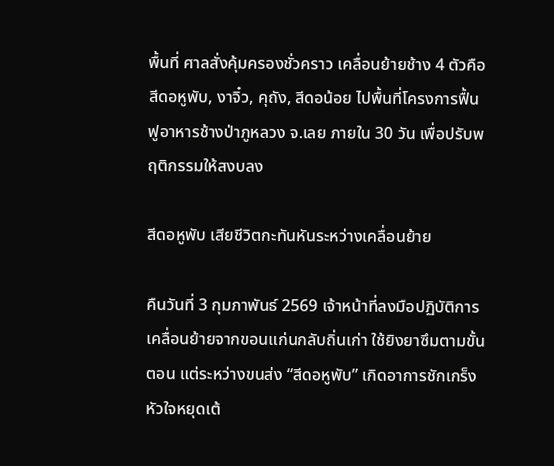พื้นที่ ศาลสั่งคุ้มครองชั่วคราว เคลื่อนย้ายช้าง 4 ตัวคือ สีดอหูพับ, งาจิ๋ว, คุถัง, สีดอน้อย ไปพื้นที่โครงการฟื้นฟูอาหารช้างป่าภูหลวง จ.เลย ภายใน 30 วัน เพื่อปรับพฤติกรรมให้สงบลง

สีดอหูพับ เสียชีวิตกะทันหันระหว่างเคลื่อนย้าย

คืนวันที่ 3 กุมภาพันธ์ 2569 เจ้าหน้าที่ลงมือปฏิบัติการเคลื่อนย้ายจากขอนแก่นกลับถิ่นเก่า ใช้ยิงยาซึมตามขั้นตอน แต่ระหว่างขนส่ง “สีดอหูพับ” เกิดอาการชักเกร็ง หัวใจหยุดเต้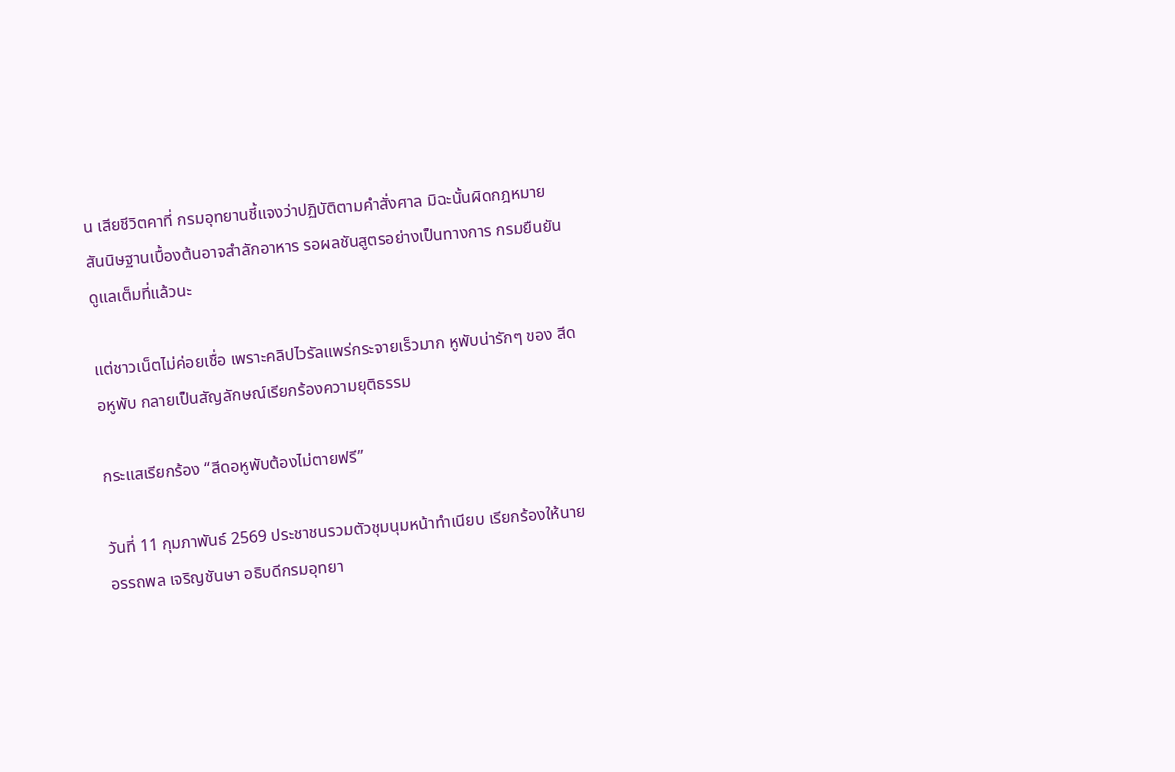น เสียชีวิตคาที่ กรมอุทยานชี้แจงว่าปฏิบัติตามคำสั่งศาล มิฉะนั้นผิดกฎหมาย สันนิษฐานเบื้องต้นอาจสำลักอาหาร รอผลชันสูตรอย่างเป็นทางการ กรมยืนยันดูแลเต็มที่แล้วนะ

แต่ชาวเน็ตไม่ค่อยเชื่อ เพราะคลิปไวรัลแพร่กระจายเร็วมาก หูพับน่ารักๆ ของ สีดอหูพับ กลายเป็นสัญลักษณ์เรียกร้องความยุติธรรม

กระแสเรียกร้อง “สีดอหูพับต้องไม่ตายฟรี”

วันที่ 11 กุมภาพันธ์ 2569 ประชาชนรวมตัวชุมนุมหน้าทำเนียบ เรียกร้องให้นายอรรถพล เจริญชันษา อธิบดีกรมอุทยา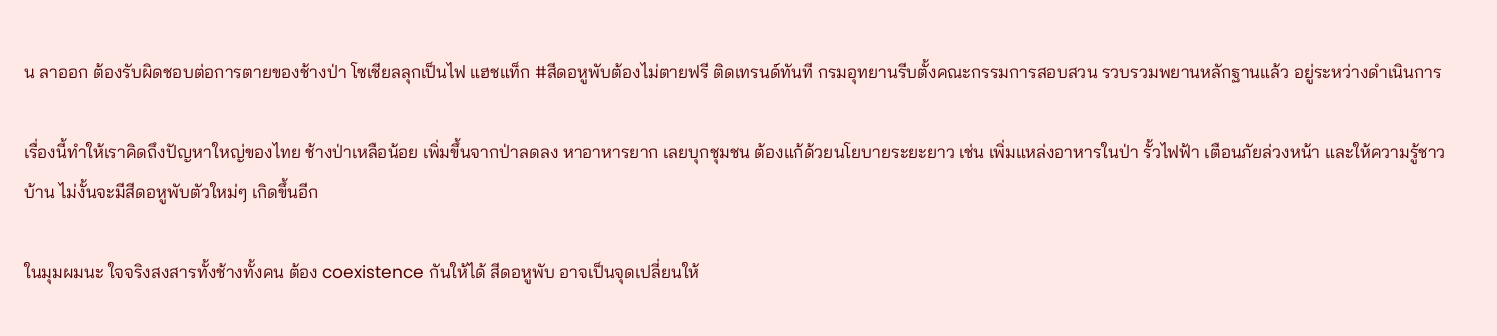น ลาออก ต้องรับผิดชอบต่อการตายของช้างป่า โซเชียลลุกเป็นไฟ แฮชแท็ก #สีดอหูพับต้องไม่ตายฟรี ติดเทรนด์ทันที กรมอุทยานรีบตั้งคณะกรรมการสอบสวน รวบรวมพยานหลักฐานแล้ว อยู่ระหว่างดำเนินการ

เรื่องนี้ทำให้เราคิดถึงปัญหาใหญ่ของไทย ช้างป่าเหลือน้อย เพิ่มขึ้นจากป่าลดลง หาอาหารยาก เลยบุกชุมชน ต้องแก้ด้วยนโยบายระยะยาว เช่น เพิ่มแหล่งอาหารในป่า รั้วไฟฟ้า เตือนภัยล่วงหน้า และให้ความรู้ชาวบ้าน ไม่งั้นจะมีสีดอหูพับตัวใหม่ๆ เกิดขึ้นอีก

ในมุมผมนะ ใจจริงสงสารทั้งช้างทั้งคน ต้อง coexistence กันให้ได้ สีดอหูพับ อาจเป็นจุดเปลี่ยนให้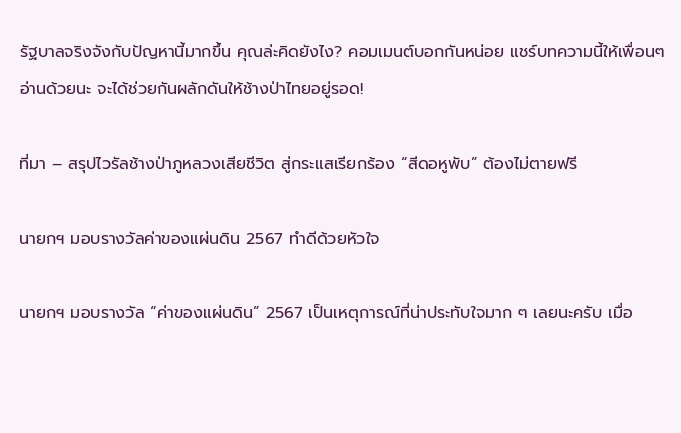รัฐบาลจริงจังกับปัญหานี้มากขึ้น คุณล่ะคิดยังไง? คอมเมนต์บอกกันหน่อย แชร์บทความนี้ให้เพื่อนๆ อ่านด้วยนะ จะได้ช่วยกันผลักดันให้ช้างป่าไทยอยู่รอด!

ที่มา – สรุปไวรัลช้างป่าภูหลวงเสียชีวิต สู่กระแสเรียกร้อง “สีดอหูพับ” ต้องไม่ตายฟรี

นายกฯ มอบรางวัลค่าของแผ่นดิน 2567 ทำดีด้วยหัวใจ

นายกฯ มอบรางวัล “ค่าของแผ่นดิน” 2567 เป็นเหตุการณ์ที่น่าประทับใจมาก ๆ เลยนะครับ เมื่อ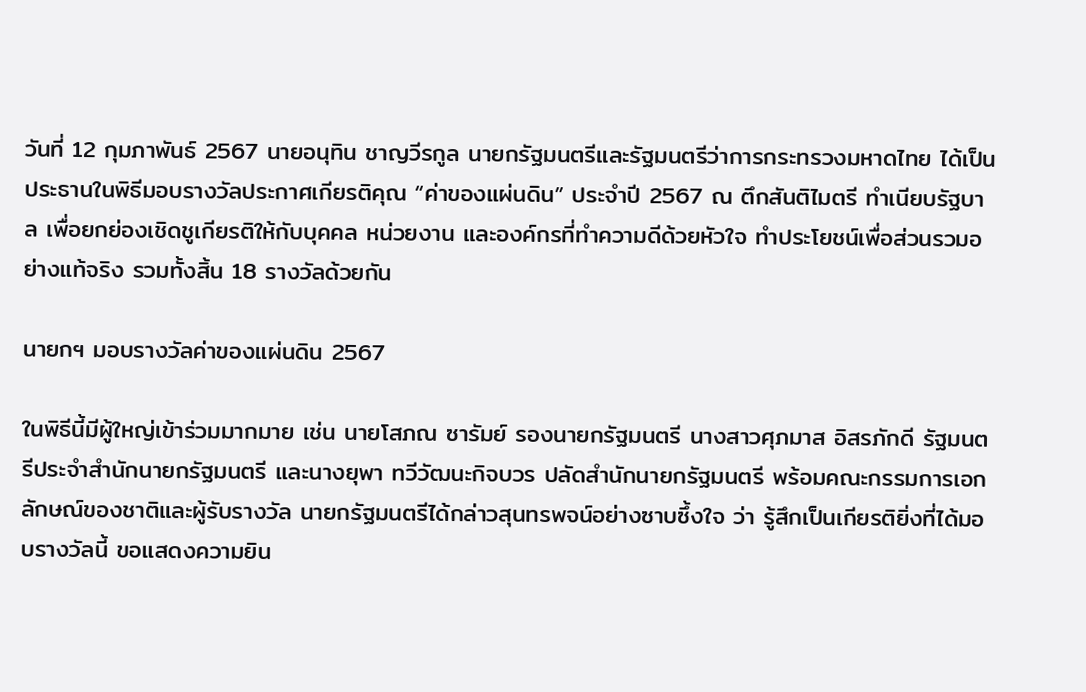วันที่ 12 กุมภาพันธ์ 2567 นายอนุทิน ชาญวีรกูล นายกรัฐมนตรีและรัฐมนตรีว่าการกระทรวงมหาดไทย ได้เป็นประธานในพิธีมอบรางวัลประกาศเกียรติคุณ “ค่าของแผ่นดิน” ประจำปี 2567 ณ ตึกสันติไมตรี ทำเนียบรัฐบาล เพื่อยกย่องเชิดชูเกียรติให้กับบุคคล หน่วยงาน และองค์กรที่ทำความดีด้วยหัวใจ ทำประโยชน์เพื่อส่วนรวมอย่างแท้จริง รวมทั้งสิ้น 18 รางวัลด้วยกัน

นายกฯ มอบรางวัลค่าของแผ่นดิน 2567

ในพิธีนี้มีผู้ใหญ่เข้าร่วมมากมาย เช่น นายโสภณ ซารัมย์ รองนายกรัฐมนตรี นางสาวศุภมาส อิสรภักดี รัฐมนตรีประจำสำนักนายกรัฐมนตรี และนางยุพา ทวีวัฒนะกิจบวร ปลัดสำนักนายกรัฐมนตรี พร้อมคณะกรรมการเอกลักษณ์ของชาติและผู้รับรางวัล นายกรัฐมนตรีได้กล่าวสุนทรพจน์อย่างซาบซึ้งใจ ว่า รู้สึกเป็นเกียรติยิ่งที่ได้มอบรางวัลนี้ ขอแสดงความยิน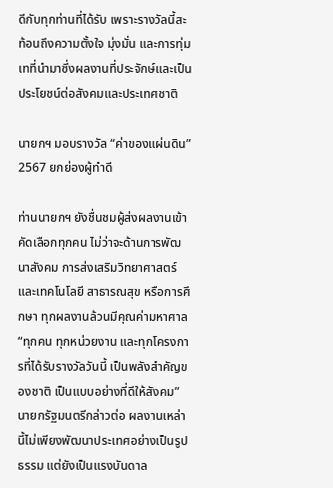ดีกับทุกท่านที่ได้รับ เพราะรางวัลนี้สะท้อนถึงความตั้งใจ มุ่งมั่น และการทุ่มเทที่นำมาซึ่งผลงานที่ประจักษ์และเป็นประโยชน์ต่อสังคมและประเทศชาติ

นายกฯ มอบรางวัล “ค่าของแผ่นดิน” 2567 ยกย่องผู้ทำดี

ท่านนายกฯ ยังชื่นชมผู้ส่งผลงานเข้าคัดเลือกทุกคน ไม่ว่าจะด้านการพัฒนาสังคม การส่งเสริมวิทยาศาสตร์และเทคโนโลยี สาธารณสุข หรือการศึกษา ทุกผลงานล้วนมีคุณค่ามหาศาล “ทุกคน ทุกหน่วยงาน และทุกโครงการที่ได้รับรางวัลวันนี้ เป็นพลังสำคัญของชาติ เป็นแบบอย่างที่ดีให้สังคม” นายกรัฐมนตรีกล่าวต่อ ผลงานเหล่านี้ไม่เพียงพัฒนาประเทศอย่างเป็นรูปธรรม แต่ยังเป็นแรงบันดาล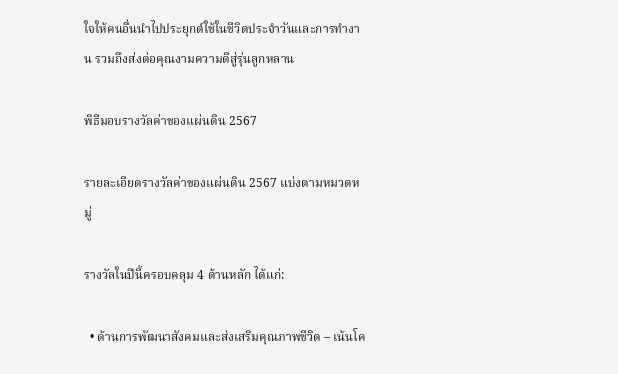ใจให้คนอื่นนำไปประยุกต์ใช้ในชีวิตประจำวันและการทำงาน รวมถึงส่งต่อคุณงามความดีสู่รุ่นลูกหลาน

พิธีมอบรางวัลค่าของแผ่นดิน 2567

รายละเอียดรางวัลค่าของแผ่นดิน 2567 แบ่งตามหมวดหมู่

รางวัลในปีนี้ครอบคลุม 4 ด้านหลัก ได้แก่:

  • ด้านการพัฒนาสังคมและส่งเสริมคุณภาพชีวิต – เน้นโค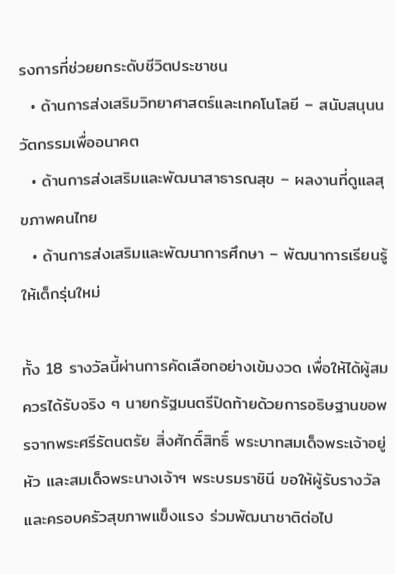รงการที่ช่วยยกระดับชีวิตประชาชน
  • ด้านการส่งเสริมวิทยาศาสตร์และเทคโนโลยี – สนับสนุนนวัตกรรมเพื่ออนาคต
  • ด้านการส่งเสริมและพัฒนาสาธารณสุข – ผลงานที่ดูแลสุขภาพคนไทย
  • ด้านการส่งเสริมและพัฒนาการศึกษา – พัฒนาการเรียนรู้ให้เด็กรุ่นใหม่

ทั้ง 18 รางวัลนี้ผ่านการคัดเลือกอย่างเข้มงวด เพื่อให้ได้ผู้สมควรได้รับจริง ๆ นายกรัฐมนตรีปิดท้ายด้วยการอธิษฐานขอพรจากพระศรีรัตนตรัย สิ่งศักดิ์สิทธิ์ พระบาทสมเด็จพระเจ้าอยู่หัว และสมเด็จพระนางเจ้าฯ พระบรมราชินี ขอให้ผู้รับรางวัลและครอบครัวสุขภาพแข็งแรง ร่วมพัฒนาชาติต่อไป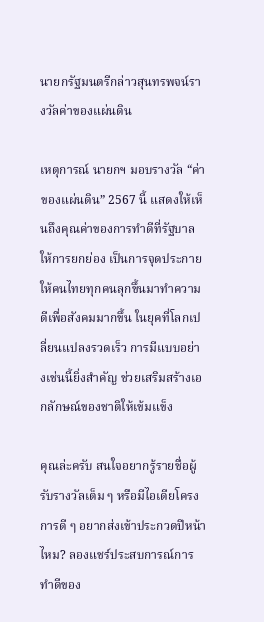นายกรัฐมนตรีกล่าวสุนทรพจน์รางวัลค่าของแผ่นดิน

เหตุการณ์ นายกฯ มอบรางวัล “ค่าของแผ่นดิน” 2567 นี้ แสดงให้เห็นถึงคุณค่าของการทำดีที่รัฐบาลให้การยกย่อง เป็นการจุดประกายให้คนไทยทุกคนลุกขึ้นมาทำความดีเพื่อสังคมมากขึ้น ในยุคที่โลกเปลี่ยนแปลงรวดเร็ว การมีแบบอย่างเช่นนี้ยิ่งสำคัญ ช่วยเสริมสร้างเอกลักษณ์ของชาติให้เข้มแข็ง

คุณล่ะครับ สนใจอยากรู้รายชื่อผู้รับรางวัลเต็ม ๆ หรือมีไอเดียโครงการดี ๆ อยากส่งเข้าประกวดปีหน้าไหม? ลองแชร์ประสบการณ์การทำดีของ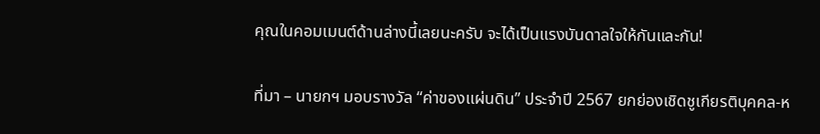คุณในคอมเมนต์ด้านล่างนี้เลยนะครับ จะได้เป็นแรงบันดาลใจให้กันและกัน!

ที่มา – นายกฯ มอบรางวัล “ค่าของแผ่นดิน” ประจำปี 2567 ยกย่องเชิดชูเกียรติบุคคล-ห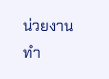น่วยงาน ทำ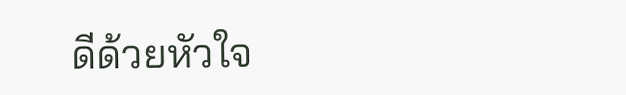ดีด้วยหัวใจ